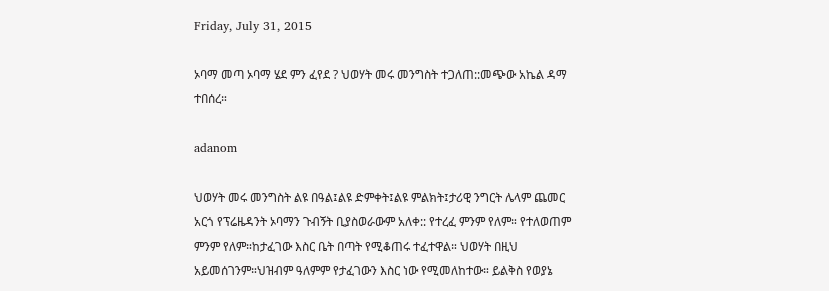Friday, July 31, 2015

ኦባማ መጣ ኦባማ ሄደ ምን ፈየደ ? ህወሃት መሩ መንግስት ተጋለጠ::መጭው አኬል ዳማ ተበሰረ።

adanom

ህወሃት መሩ መንግስት ልዩ በዓል፤ልዩ ድምቀት፤ልዩ ምልክት፤ታሪዊ ንግርት ሌላም ጨመር አርጎ የፕሬዜዳንት ኦባማን ጉብኝት ቢያስወራውም አለቀ:: የተረፈ ምንም የለም። የተለወጠም ምንም የለም።ከታፈገው እስር ቤት በጣት የሚቆጠሩ ተፈተዋል። ህወሃት በዚህ አይመሰገንም።ህዝብም ዓለምም የታፈገውን እስር ነው የሚመለከተው። ይልቅስ የወያኔ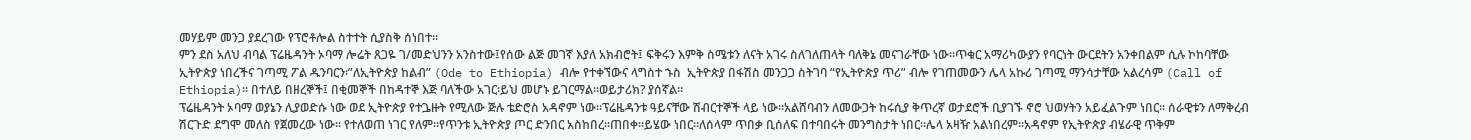መሃይም መንጋ ያደረገው የፕሮቶሎል ስተተት ሲያስቅ ሰነበተ።
ምን ደስ አለህ ብባል ፕሬዜዳንት ኦባማ ሎሬት ጸጋዬ ገ/መድህንን አንስተው፤የሰው ልጅ መገኛ እያለ አክብሮት፤ ፍቅሩን እምቅ ስሜቱን ለናት አገሩ ስለገለጠላት ባለቅኔ መናገራቸው ነው።ጥቁር አማሪካውያን የባርነት ውርደትን አንቀበልም ሲሉ ኮከባቸው ኢትዮጵያ ነበረችና ገጣሚ ፖል ዱንባርን፡”ለኢትዮጵያ ከልብ” (Ode to Ethiopia) ብሎ የተቀኘውና ላግስተ ኁስ  ኢትዮጵያ በፋሽስ መንጋጋ ስትገባ “የኢትዮጵያ ጥሪ” ብሎ የገጠመውን ሌላ አኩሪ ገጣሚ ማንሳታቸው አልረሳም (Call of Ethiopia)። በተለይ በዘረኞች፤ በቂመኞች በከዳተኞ እጅ ባለችው አገር፡ይህ መሆኑ ይገርማል።ወይታሪክ? ያሰኛል።
ፕሬዜዳንት ኦባማ ወያኔን ሊያወድሱ ነው ወደ ኢትዮጵያ የተጔዙት የሚለው ጅሉ ቴድሮስ አዳኖም ነው።ፕሬዜዳንቱ ዓይናቸው ሽብርተኞች ላይ ነው።አልሸባብን ለመውጋት ከሩሲያ ቅጥረኛ ወታደሮች ቢያገኙ ኖሮ ህወሃትን አይፈልጉም ነበር። ሰራዊቱን ለማቅረብ ሽርጉድ ደግሞ መለስ የጀመረው ነው። የተለወጠ ነገር የለም።የጥንቱ ኢትዮጵያ ጦር ድንበር አስከበረ።ጠበቀ።ይሄው ነበር።ለሰላም ጥበቃ ቢሰለፍ በተባበሩት መንግስታት ነበር።ሌላ አዛዥ አልነበረም።አዳኖም የኢትዮጵያ ብሄራዊ ጥቅም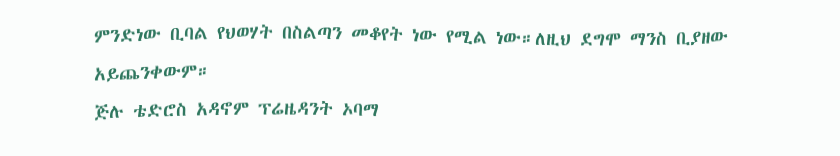ምንድነው ቢባል የህወሃት በስልጣን መቆየት ነው የሚል ነው።ለዚህ ደግሞ ማንስ ቢያዘው አይጨንቀውም።
ጅሉ ቴድሮስ አዳኖም ፕሬዜዳንት ኦባማ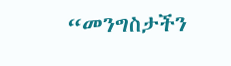“መንግስታችን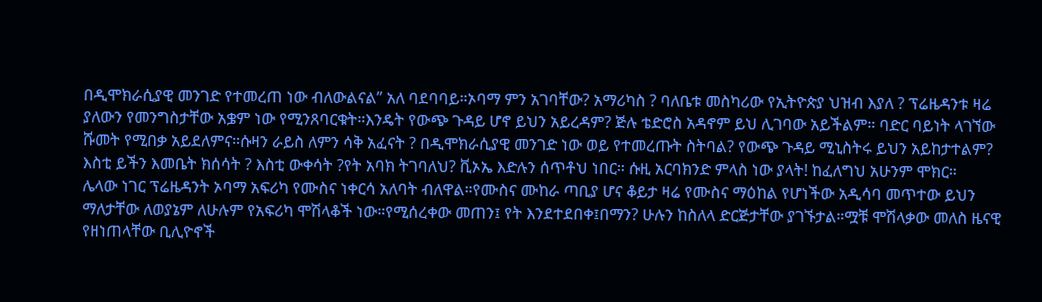በዲሞክራሲያዊ መንገድ የተመረጠ ነው ብለውልናል” አለ ባደባባይ።ኦባማ ምን አገባቸው? አማሪካስ ? ባለቤቱ መስካሪው የኢትዮጵያ ህዝብ እያለ ? ፕሬዜዳንቱ ዛሬ ያለውን የመንግስታቸው አቌም ነው የሚንጸባርቁት።እንዴት የውጭ ጉዳይ ሆኖ ይህን አይረዳም? ጅሉ ቴድሮስ አዳኖም ይህ ሊገባው አይችልም። ባድር ባይነት ላገኘው ሹመት የሚበቃ አይደለምና።ሱዛን ራይስ ለምን ሳቅ አፈናት ? በዲሞክራሲያዊ መንገድ ነው ወይ የተመረጡት ስትባል? የውጭ ጉዳይ ሚኒስትሩ ይህን አይከታተልም? እስቲ ይችን እመቤት ክሰሳት ? እስቲ ውቀሳት ?የት አባክ ትገባለህ? ቪኦኤ እድሉን ሰጥቶህ ነበር። ሱዚ አርባክንድ ምላስ ነው ያላት! ከፈለግህ አሁንም ሞክር።
ሌላው ነገር ፕሬዜዳንት ኦባማ አፍሪካ የሙስና ነቀርሳ አለባት ብለዋል።የሙስና ሙከራ ጣቢያ ሆና ቆይታ ዛሬ የሙስና ማዕከል የሆነችው አዲሳባ መጥተው ይህን ማለታቸው ለወያኔም ለሁሉም የአፍሪካ ሞሽላቆች ነው።የሚሰረቀው መጠን፤ የት እንደተደበቀ፤በማን? ሁሉን ከስለላ ድርጅታቸው ያገኙታል።ሟቹ ሞሽላቃው መለስ ዜናዊ የዘነጠላቸው ቢሊዮኖች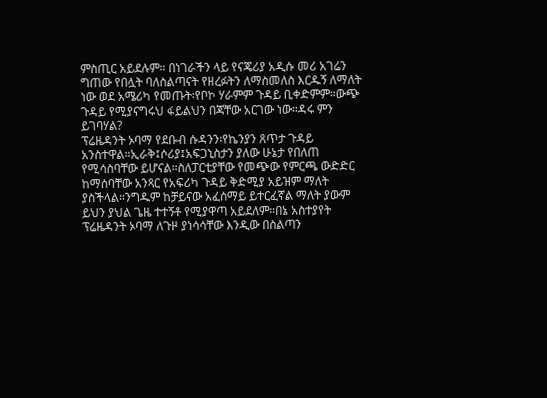ምስጢር አይደሉም። በነገራችን ላይ የናጄሪያ አዲሱ መሪ አገሬን ግጠው የበሏት ባለስልጣናት የዘረፉትን ለማስመለስ እርዱኝ ለማለት ነው ወደ አሜሪካ የመጡት፡የቦኮ ሃራምም ጉዳይ ቢቀድምም።ውጭ ጉዳይ የሚያናግሩህ ፋይልህን በጃቸው አርገው ነው።ዳሩ ምን ይገባሃል?
ፕሬዜዳንት ኦባማ የደቡብ ሱዳንን፡የኬንያን ጸጥታ ጉዳይ አንስተዋል።ኢራቅ፤ሶሪያ፤አፍጋኒስታን ያለው ሁኔታ የበለጠ የሚሳስባቸው ይሆናል።ስለፓርቲያቸው የመጭው የምርጫ ውድድር ከማሰባቸው አንጻር የአፍሪካ ጉዳይ ቅድሚያ አይዝም ማለት ያስችላል።ንግዱም ከቻይናው አፈሰማይ ይተርፈኛል ማለት ያውም ይህን ያህል ጌዜ ተተኝቶ የሚያዋጣ አይደለም።በኔ አስተያየት ፕሬዜዳንት ኦባማ ለጉዞ ያነሳሳቸው እንዲው በስልጣን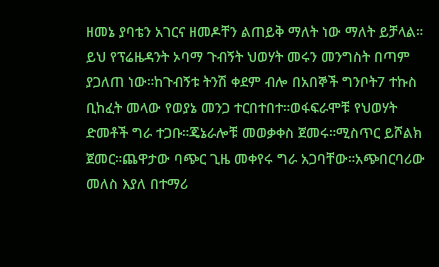ዘመኔ ያባቴን አገርና ዘመዶቸን ልጠይቅ ማለት ነው ማለት ይቻላል።
ይህ የፕሬዜዳንት ኦባማ ጉብኝት ህወሃት መሩን መንግስት በጣም ያጋለጠ ነው።ከጉብኝቱ ትንሽ ቀደም ብሎ በአበኞች ግንቦት7 ተኩስ ቢከፈት መላው የወያኔ መንጋ ተርበተበተ።ወፋፍራሞቹ የህወሃት ድመቶች ግራ ተጋቡ።ጄኔራሎቹ መወቃቀስ ጀመሩ።ሚስጥር ይሾልክ ጀመር።ጨዋታው ባጭር ጊዜ መቀየሩ ግራ አጋባቸው።አጭበርባሪው መለስ እያለ በተማሪ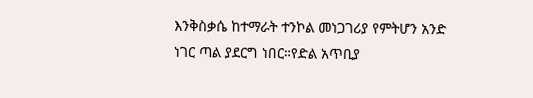እንቅስቃሴ ከተማራት ተንኮል መነጋገሪያ የምትሆን አንድ ነገር ጣል ያደርግ ነበር።የድል አጥቢያ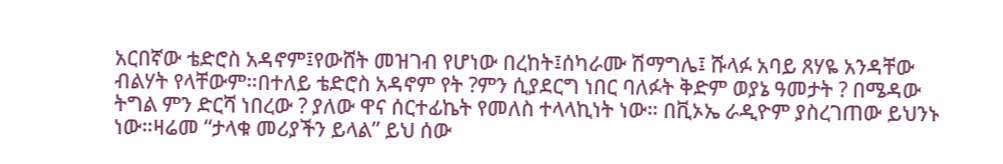አርበኛው ቴድሮስ አዳኖም፤የውሸት መዝገብ የሆነው በረከት፤ሰካራሙ ሽማግሌ፤ ሹላፉ አባይ ጸሃዬ አንዳቸው ብልሃት የላቸውም።በተለይ ቴድሮስ አዳኖም የት ?ምን ሲያደርግ ነበር ባለፉት ቅድም ወያኔ ዓመታት ? በሜዳው ትግል ምን ድርሻ ነበረው ? ያለው ዋና ሰርተፊኬት የመለስ ተላላኪነት ነው። በቪኦኤ ራዲዮም ያስረገጠው ይህንኑ ነው።ዛሬመ “ታላቁ መሪያችን ይላል” ይህ ሰው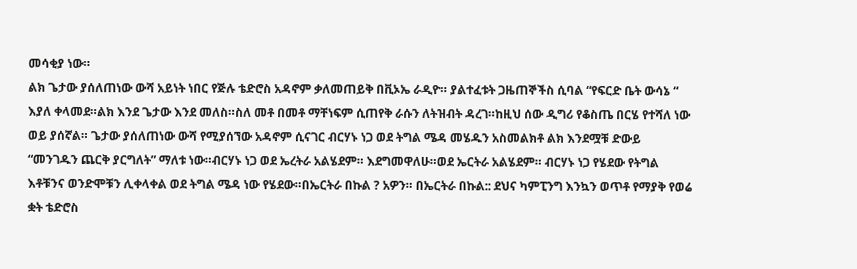መሳቂያ ነው።
ልክ ጌታው ያሰለጠነው ውሻ አይነት ነበር የጅሉ ቴድሮስ አዳኖም ቃለመጠይቅ በቪኦኤ ራዲዮ። ያልተፈቱት ጋዜጠኞችስ ሲባል “የፍርድ ቤት ውሳኔ “ እያለ ቀላመደ።ልክ እንደ ጌታው እንደ መለስ።ስለ መቶ በመቶ ማቸነፍም ሲጠየቅ ራሱን ለትዝብት ዳረገ።ከዚህ ሰው ዲግሪ የቆስጤ በርሄ የተሻለ ነው ወይ ያሰኛል። ጌታው ያሰለጠነው ውሻ የሚያሰኘው አዳኖም ሲናገር ብርሃኑ ነጋ ወደ ትግል ሜዳ መሄዱን አስመልክቶ ልክ እንደሟቹ ድውይ “መንገዱን ጨርቅ ያርግለት” ማለቱ ነው።ብርሃኑ ነጋ ወደ ኤረትራ አልሄደም። እደግመዋለሁ።ወደ ኤርትራ አልሄደም። ብርሃኑ ነጋ የሄደው የትግል እቶቹንና ወንድሞቹን ሊቀላቀል ወደ ትግል ሜዳ ነው የሄደው።በኤርትራ በኩል ? አዎን። በኤርትራ በኩል:: ደህና ካምፒንግ እንኳን ወጥቶ የማያቅ የወሬ ቋት ቴድሮስ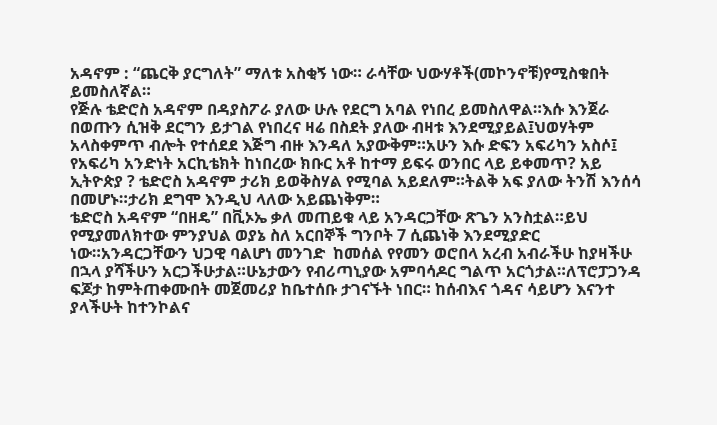አዳኖም : “ጨርቅ ያርግለት” ማለቱ አስቂኝ ነው። ራሳቸው ህውሃቶች(መኮንኖቹ)የሚስቁበት ይመስለኛል።
የጅሉ ቴድሮስ አዳኖም በዳያስፖራ ያለው ሁሉ የደርግ አባል የነበረ ይመስለዋል።እሱ እንጀራ በወጡን ሲዝቅ ደርግን ይታገል የነበረና ዛሬ በስደት ያለው ብዛቱ እንደሚያይል፤ህወሃትም አላስቀምጥ ብሎት የተሰደደ እጅግ ብዙ እንዳለ አያውቅም።አሁን እሱ ድፍን አፍሪካን አስሶ፤ የአፍሪካ አንድነት አርኪቴክት ከነበረው ክቡር አቶ ከተማ ይፍሩ ወንበር ላይ ይቀመጥ? አይ ኢትዮጵያ ? ቴድሮስ አዳኖም ታሪክ ይወቅስሃል የሚባል አይደለም።ትልቅ አፍ ያለው ትንሽ እንሰሳ በመሆኑ።ታሪክ ደግሞ እንዲህ ላለው አይጨነቅም።
ቴድሮስ አዳኖም “በዘዴ” በቪኦኤ ቃለ መጠይቁ ላይ አንዳርጋቸው ጽጌን አንስቷል።ይህ የሚያመለክተው ምንያህል ወያኔ ስለ አርበኞች ግንቦት 7 ሲጨነቅ እንደሚያድር ነው።አንዳርጋቸውን ህጋዊ ባልሆነ መንገድ  ከመሰል የየመን ወሮበላ አረብ አብራችሁ ከያዛችሁ በኋላ ያሻችሁን አርጋችሁታል።ሁኔታውን የብሪጣኒያው አምባሳዶር ግልጥ አርጎታል።ለፕሮፓጋንዳ ፍጆታ ከምትጠቀሙበት መጀመሪያ ከቤተሰቡ ታገናኙት ነበር። ከሰብእና ጎዳና ሳይሆን እናንተ ያላችሁት ከተንኮልና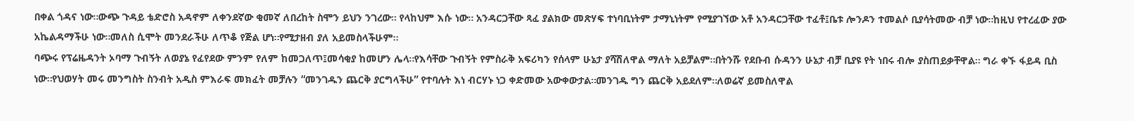በቀል ጎዳና ነው።ውጭ ጉዳይ ቴድሮስ አዳኖም ለቀንደኛው ቂመኛ ለበረከት ስሞን ይህን ንገረው። የላከህም እሱ ነው። አንዳርጋቸው ጻፈ ያልክው መጽሃፍ ተነባቢነትም ታማኒነትም የሚያገኘው አቶ አንዳርጋቸው ተፈቶ፤ቤቱ ሎንዶን ተመልሶ ቢያሳትመው ብቻ ነው።ከዚህ የተረፈው ያው አኬልዳማችሁ ነው።መለስ ሲሞት መንደራችሁ ለጥቆ የጅል ሆነ።የሚታዘብ ያለ አይመስላችሁም።
ባጭሩ የፕሬዜዳንት ኦባማ ጉብኝት ለወያኔ የፈየደው ምንም የለም ከመጋለጥ፤መሳቂያ ከመሆን ሌላ።የእሳቸው ጉብኝት የምስራቅ አፍሪካን የሰላም ሁኔታ ያሻሽለዋል ማለት አይቻልም።በትንሹ የደቡብ ሱዳንን ሁኔታ ብቻ ቢያዩ የት ነበሩ ብሎ ያስጠይቃቸዋል። ግራ ቀኙ ፋይዳ ቢስ ነው።የህወሃት መሩ መንግስት ስንብት አዲስ ምእራፍ መክፈት መቻሉን “መንገዱን ጨርቅ ያርግላችሁ” የተባሉት እነ ብርሃኑ ነጋ ቀድመው አውቀውታል።መንገዱ ግን ጨርቅ አይደለም።ለወሬኛ ይመስለዋል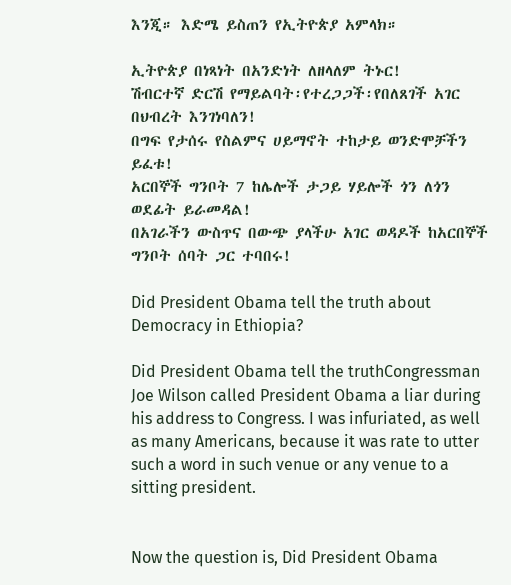እንጂ። እድሜ ይስጠን የኢትዮጵያ አምላክ።

ኢትዮጵያ በነጻነት በአንድነት ለዘላለም ትኑር!
ሽብርተኛ ድርሽ የማይልባት፡የተረጋጋች፡የበለጸገች አገር በህብረት እንገነባለን!
በግፍ የታሰሩ የስልምና ሀይማኖት ተከታይ ወንድሞቻችን ይፈቱ!
አርበኞች ግንቦት 7 ከሌሎች ታጋይ ሃይሎች ጎን ለጎን ወደፊት ይራመዳል!
በአገራችን ውስጥና በውጭ ያላችሁ አገር ወዳዶች ከአርበኞች ግንቦት ሰባት ጋር ተባበሩ!

Did President Obama tell the truth about Democracy in Ethiopia?

Did President Obama tell the truthCongressman Joe Wilson called President Obama a liar during his address to Congress. I was infuriated, as well as many Americans, because it was rate to utter such a word in such venue or any venue to a sitting president.


Now the question is, Did President Obama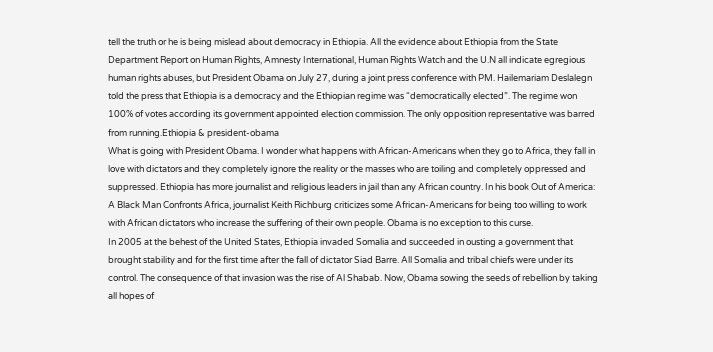tell the truth or he is being mislead about democracy in Ethiopia. All the evidence about Ethiopia from the State Department Report on Human Rights, Amnesty International, Human Rights Watch and the U.N all indicate egregious human rights abuses, but President Obama on July 27, during a joint press conference with PM. Hailemariam Deslalegn told the press that Ethiopia is a democracy and the Ethiopian regime was “democratically elected”. The regime won 100% of votes according its government appointed election commission. The only opposition representative was barred from running.Ethiopia & president-obama
What is going with President Obama. I wonder what happens with African-Americans when they go to Africa, they fall in love with dictators and they completely ignore the reality or the masses who are toiling and completely oppressed and suppressed. Ethiopia has more journalist and religious leaders in jail than any African country. In his book Out of America: A Black Man Confronts Africa, journalist Keith Richburg criticizes some African-Americans for being too willing to work with African dictators who increase the suffering of their own people. Obama is no exception to this curse.
In 2005 at the behest of the United States, Ethiopia invaded Somalia and succeeded in ousting a government that brought stability and for the first time after the fall of dictator Siad Barre. All Somalia and tribal chiefs were under its control. The consequence of that invasion was the rise of Al Shabab. Now, Obama sowing the seeds of rebellion by taking all hopes of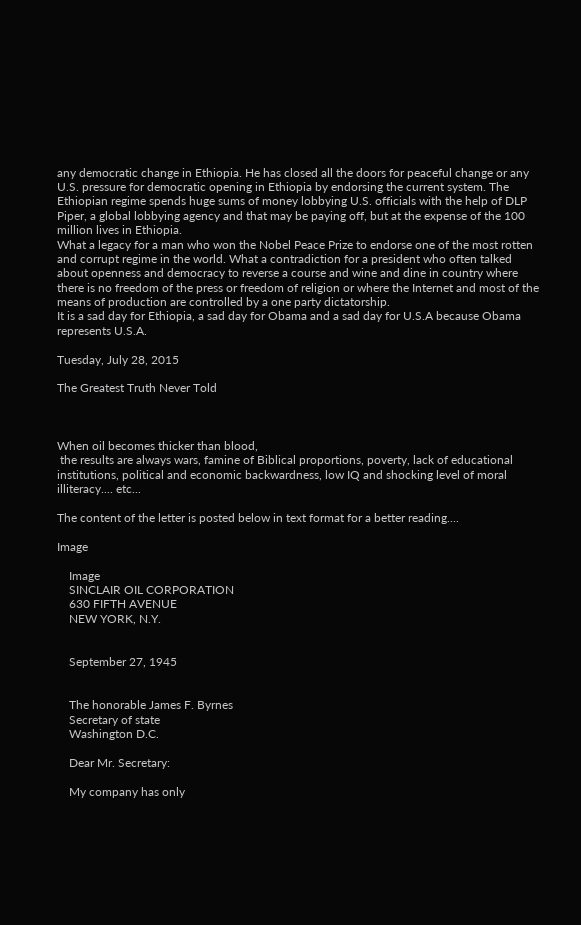any democratic change in Ethiopia. He has closed all the doors for peaceful change or any U.S. pressure for democratic opening in Ethiopia by endorsing the current system. The Ethiopian regime spends huge sums of money lobbying U.S. officials with the help of DLP Piper, a global lobbying agency and that may be paying off, but at the expense of the 100 million lives in Ethiopia.
What a legacy for a man who won the Nobel Peace Prize to endorse one of the most rotten and corrupt regime in the world. What a contradiction for a president who often talked about openness and democracy to reverse a course and wine and dine in country where there is no freedom of the press or freedom of religion or where the Internet and most of the means of production are controlled by a one party dictatorship.
It is a sad day for Ethiopia, a sad day for Obama and a sad day for U.S.A because Obama represents U.S.A.

Tuesday, July 28, 2015

The Greatest Truth Never Told



When oil becomes thicker than blood,
 the results are always wars, famine of Biblical proportions, poverty, lack of educational institutions, political and economic backwardness, low IQ and shocking level of moral illiteracy.... etc...

The content of the letter is posted below in text format for a better reading....

Image

    Image
    SINCLAIR OIL CORPORATION
    630 FIFTH AVENUE
    NEW YORK, N.Y.


    September 27, 1945


    The honorable James F. Byrnes
    Secretary of state
    Washington D.C.

    Dear Mr. Secretary:

    My company has only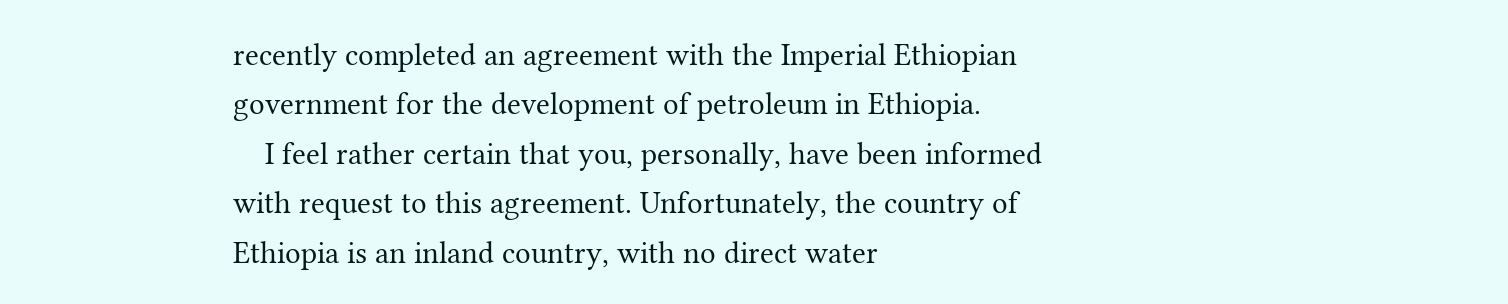recently completed an agreement with the Imperial Ethiopian government for the development of petroleum in Ethiopia.
    I feel rather certain that you, personally, have been informed with request to this agreement. Unfortunately, the country of Ethiopia is an inland country, with no direct water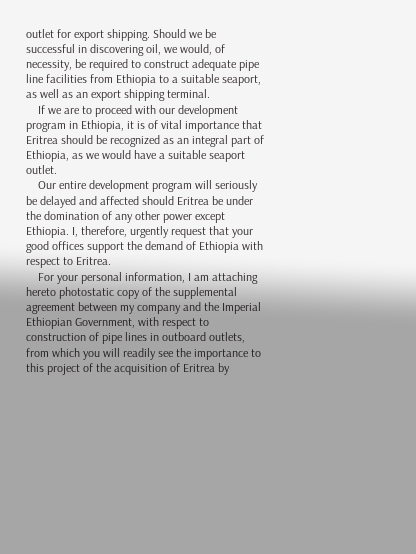outlet for export shipping. Should we be successful in discovering oil, we would, of necessity, be required to construct adequate pipe line facilities from Ethiopia to a suitable seaport, as well as an export shipping terminal.
    If we are to proceed with our development program in Ethiopia, it is of vital importance that Eritrea should be recognized as an integral part of Ethiopia, as we would have a suitable seaport outlet.
    Our entire development program will seriously be delayed and affected should Eritrea be under the domination of any other power except Ethiopia. I, therefore, urgently request that your good offices support the demand of Ethiopia with respect to Eritrea.
    For your personal information, I am attaching hereto photostatic copy of the supplemental agreement between my company and the Imperial Ethiopian Government, with respect to construction of pipe lines in outboard outlets, from which you will readily see the importance to this project of the acquisition of Eritrea by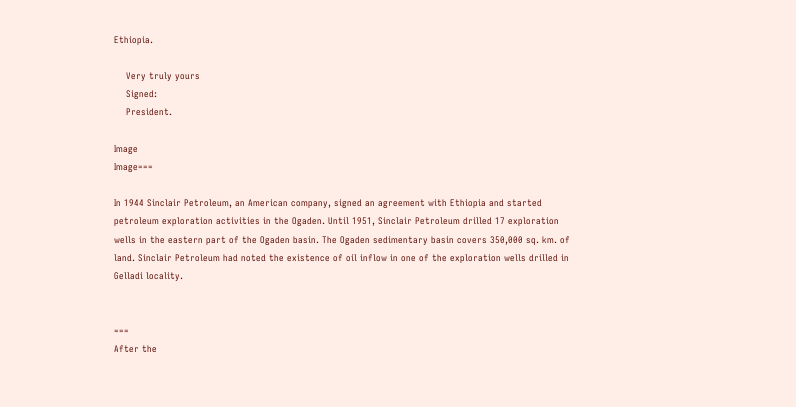Ethiopia.

    Very truly yours
    Signed:
    President.

Image
Image===

In 1944 Sinclair Petroleum, an American company, signed an agreement with Ethiopia and started petroleum exploration activities in the Ogaden. Until 1951, Sinclair Petroleum drilled 17 exploration wells in the eastern part of the Ogaden basin. The Ogaden sedimentary basin covers 350,000 sq. km. of land. Sinclair Petroleum had noted the existence of oil inflow in one of the exploration wells drilled in Gelladi locality.


===
After the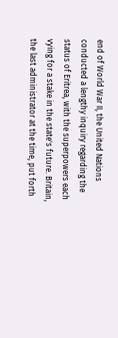end of World War II, the United Nations conducted a lengthy inquiry regarding the status of Eritrea, with the superpowers each vying for a stake in the state's future. Britain, the last administrator at the time, put forth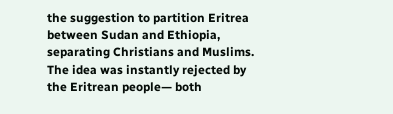the suggestion to partition Eritrea between Sudan and Ethiopia, separating Christians and Muslims. The idea was instantly rejected by the Eritrean people— both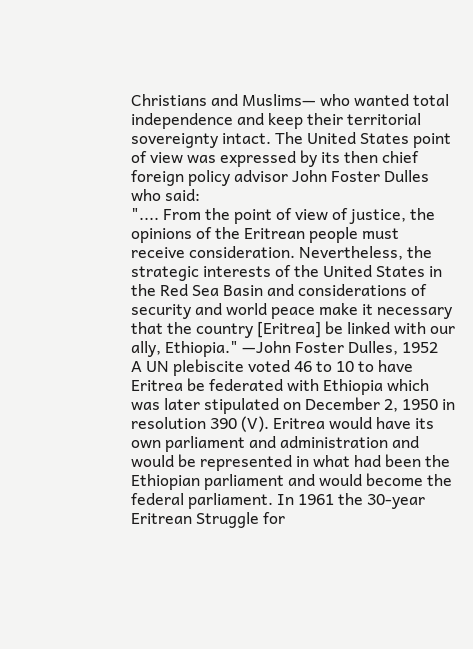Christians and Muslims— who wanted total independence and keep their territorial sovereignty intact. The United States point of view was expressed by its then chief foreign policy advisor John Foster Dulles who said:
".... From the point of view of justice, the opinions of the Eritrean people must receive consideration. Nevertheless, the strategic interests of the United States in the Red Sea Basin and considerations of security and world peace make it necessary that the country [Eritrea] be linked with our ally, Ethiopia." —John Foster Dulles, 1952
A UN plebiscite voted 46 to 10 to have Eritrea be federated with Ethiopia which was later stipulated on December 2, 1950 in resolution 390 (V). Eritrea would have its own parliament and administration and would be represented in what had been the Ethiopian parliament and would become the federal parliament. In 1961 the 30-year Eritrean Struggle for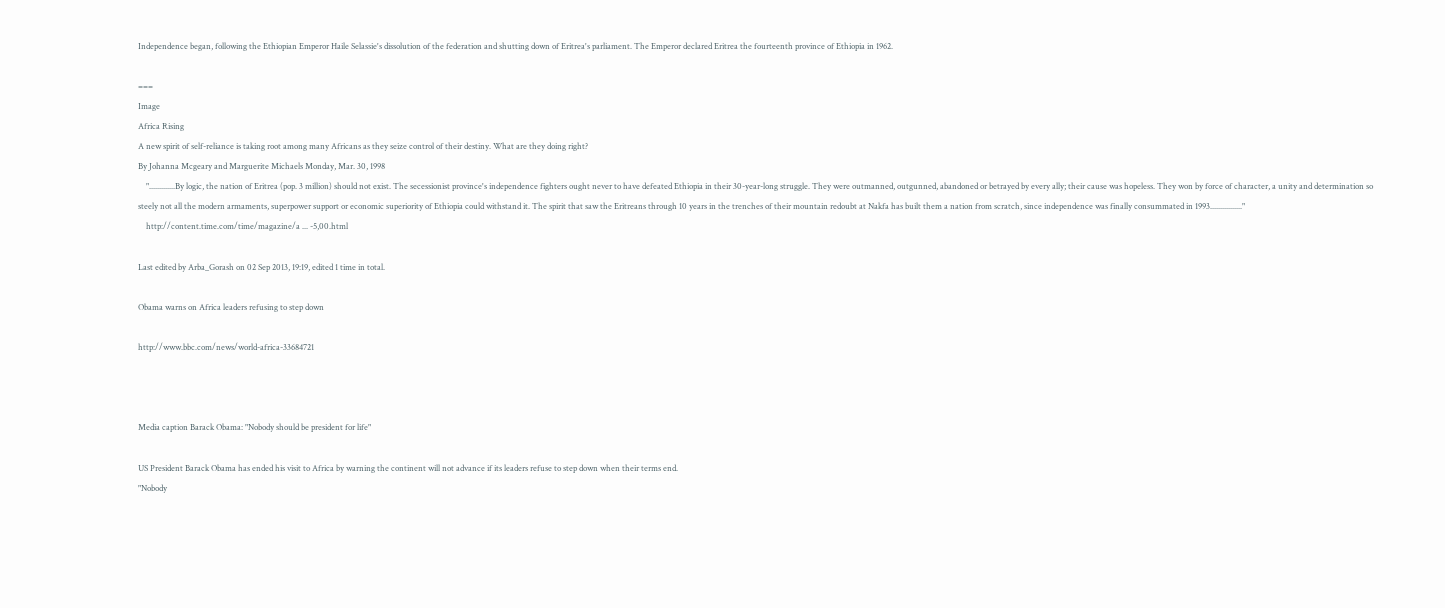Independence began, following the Ethiopian Emperor Haile Selassie's dissolution of the federation and shutting down of Eritrea's parliament. The Emperor declared Eritrea the fourteenth province of Ethiopia in 1962.

===
Image
Africa Rising
A new spirit of self-reliance is taking root among many Africans as they seize control of their destiny. What are they doing right?
By Johanna Mcgeary and Marguerite Michaels Monday, Mar. 30, 1998
    ".............By logic, the nation of Eritrea (pop. 3 million) should not exist. The secessionist province's independence fighters ought never to have defeated Ethiopia in their 30-year-long struggle. They were outmanned, outgunned, abandoned or betrayed by every ally; their cause was hopeless. They won by force of character, a unity and determination so steely not all the modern armaments, superpower support or economic superiority of Ethiopia could withstand it. The spirit that saw the Eritreans through 10 years in the trenches of their mountain redoubt at Nakfa has built them a nation from scratch, since independence was finally consummated in 1993................"
    http://content.time.com/time/magazine/a ... -5,00.html

Last edited by Arba_Gorash on 02 Sep 2013, 19:19, edited 1 time in total.

Obama warns on Africa leaders refusing to step down

http://www.bbc.com/news/world-africa-33684721



Media caption Barack Obama: "Nobody should be president for life"

US President Barack Obama has ended his visit to Africa by warning the continent will not advance if its leaders refuse to step down when their terms end.
"Nobody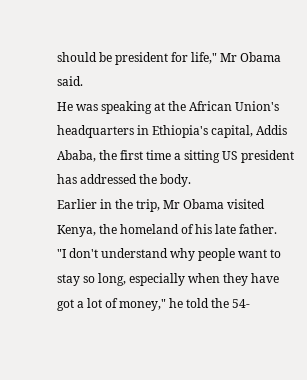should be president for life," Mr Obama said.
He was speaking at the African Union's headquarters in Ethiopia's capital, Addis Ababa, the first time a sitting US president has addressed the body.
Earlier in the trip, Mr Obama visited Kenya, the homeland of his late father.
"I don't understand why people want to stay so long, especially when they have got a lot of money," he told the 54-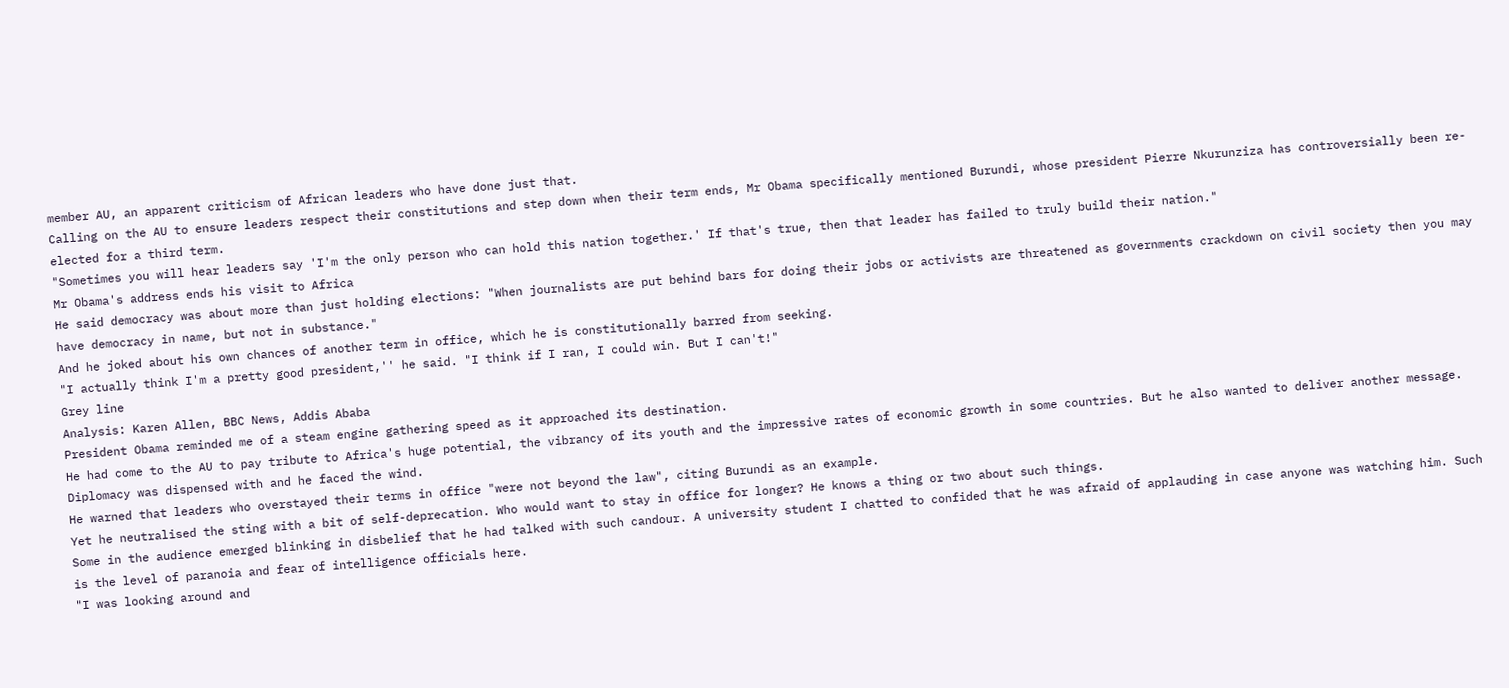member AU, an apparent criticism of African leaders who have done just that.
Calling on the AU to ensure leaders respect their constitutions and step down when their term ends, Mr Obama specifically mentioned Burundi, whose president Pierre Nkurunziza has controversially been re-elected for a third term.
"Sometimes you will hear leaders say 'I'm the only person who can hold this nation together.' If that's true, then that leader has failed to truly build their nation."
Mr Obama's address ends his visit to Africa
He said democracy was about more than just holding elections: "When journalists are put behind bars for doing their jobs or activists are threatened as governments crackdown on civil society then you may have democracy in name, but not in substance."
And he joked about his own chances of another term in office, which he is constitutionally barred from seeking.
"I actually think I'm a pretty good president,'' he said. "I think if I ran, I could win. But I can't!"
Grey line
Analysis: Karen Allen, BBC News, Addis Ababa
President Obama reminded me of a steam engine gathering speed as it approached its destination.
He had come to the AU to pay tribute to Africa's huge potential, the vibrancy of its youth and the impressive rates of economic growth in some countries. But he also wanted to deliver another message. Diplomacy was dispensed with and he faced the wind.
He warned that leaders who overstayed their terms in office "were not beyond the law", citing Burundi as an example.
Yet he neutralised the sting with a bit of self-deprecation. Who would want to stay in office for longer? He knows a thing or two about such things.
Some in the audience emerged blinking in disbelief that he had talked with such candour. A university student I chatted to confided that he was afraid of applauding in case anyone was watching him. Such is the level of paranoia and fear of intelligence officials here.
"I was looking around and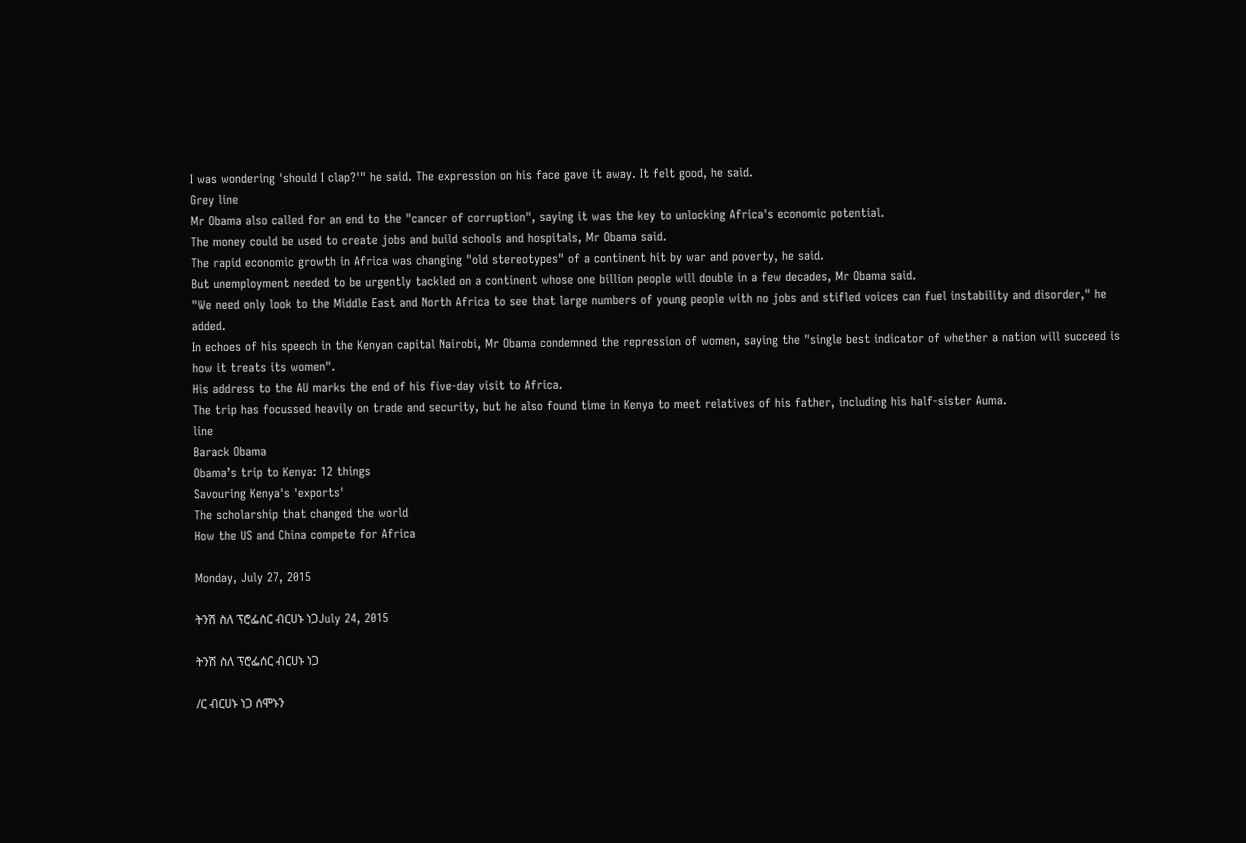I was wondering 'should I clap?'" he said. The expression on his face gave it away. It felt good, he said.
Grey line
Mr Obama also called for an end to the "cancer of corruption", saying it was the key to unlocking Africa's economic potential.
The money could be used to create jobs and build schools and hospitals, Mr Obama said.
The rapid economic growth in Africa was changing "old stereotypes" of a continent hit by war and poverty, he said.
But unemployment needed to be urgently tackled on a continent whose one billion people will double in a few decades, Mr Obama said.
"We need only look to the Middle East and North Africa to see that large numbers of young people with no jobs and stifled voices can fuel instability and disorder," he added.
In echoes of his speech in the Kenyan capital Nairobi, Mr Obama condemned the repression of women, saying the "single best indicator of whether a nation will succeed is how it treats its women".
His address to the AU marks the end of his five-day visit to Africa.
The trip has focussed heavily on trade and security, but he also found time in Kenya to meet relatives of his father, including his half-sister Auma.
line
Barack Obama
Obama’s trip to Kenya: 12 things
Savouring Kenya's 'exports'
The scholarship that changed the world
How the US and China compete for Africa

Monday, July 27, 2015

ትንሽ ስለ ፕሮፌሰር ብርሀኑ ነጋJuly 24, 2015

ትንሽ ስለ ፕሮፌሰር ብርሀኑ ነጋ

/ር ብርሀኑ ነጋ ሰሞኑን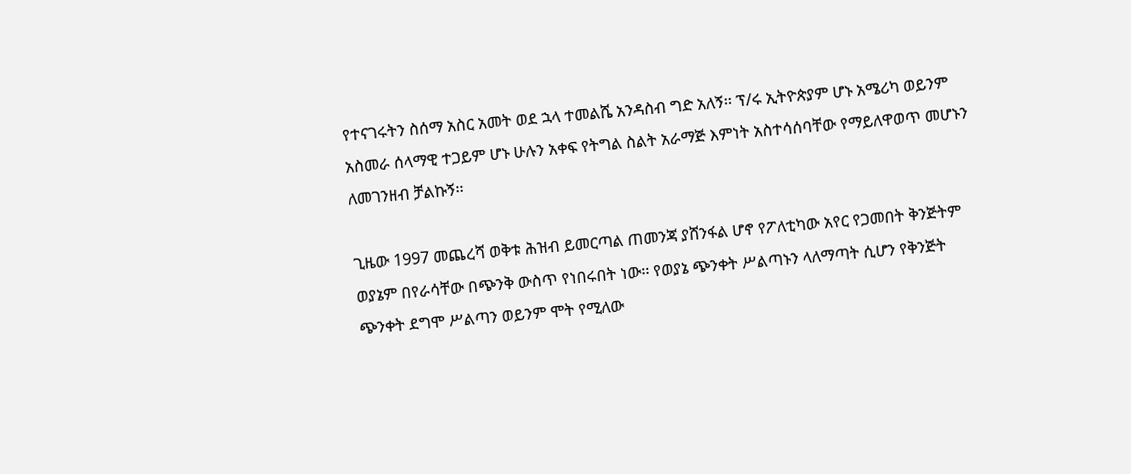የተናገሩትን ስሰማ አስር አመት ወደ ኋላ ተመልሼ አንዳስብ ግድ አለኝ፡፡ ፕ/ሩ ኢትዮጵያም ሆኑ አሜሪካ ወይንም አስመራ ሰላማዊ ተጋይም ሆኑ ሁሉን አቀፍ የትግል ስልት አራማጅ እምነት አስተሳሰባቸው የማይለዋወጥ መሆኑን ለመገንዘብ ቻልኩኝ፡፡

ጊዜው 1997 መጨረሻ ወቅቱ ሕዝብ ይመርጣል ጠመንጃ ያሸንፋል ሆኖ የፖለቲካው አየር የጋመበት ቅንጅትም ወያኔም በየራሳቸው በጭንቅ ውስጥ የነበሩበት ነው፡፡ የወያኔ ጭንቀት ሥልጣኑን ላለማጣት ሲሆን የቅንጅት ጭንቀት ደግሞ ሥልጣን ወይንም ሞት የሚለው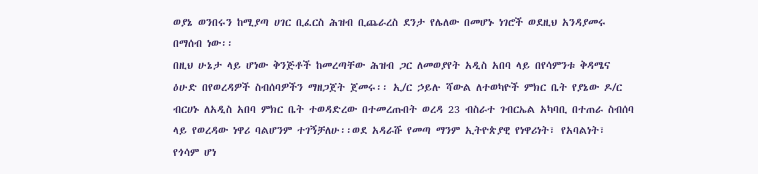ወያኔ ወንበሩን ከሚያጣ ሀገር ቢፈርስ ሕዝብ ቢጨራረስ ደንታ የሌለው በመሆኑ ነገሮች ወደዚህ አንዳያመሩ በማሰብ ነው፡፡
በዚህ ሁኔታ ላይ ሆነው ቅንጅቶች ከመረጣቸው ሕዝብ ጋር ለመወያየት አዲስ አበባ ላይ በየሳምንቱ ቅዳሜና ዕሁድ በየወረዳዎች ስብሰባዎችን ማዘጋጀት ጀመሩ፡፡ ኢ/ር ኃይሉ ሻውል ለተወካዮች ምክር ቤት የያኔው ዶ/ር ብርሀኑ ለአዲስ አበባ ምክር ቤት ተወዳድረው በተመረጡበት ወረዳ 23 ብስራተ ገብርኤል አካባቢ በተጠራ ስብሰባ ላይ የወረዳው ነዋሪ ባልሆንም ተገኝቻለሁ፡፡ወደ አዳራሹ የመጣ ማንም ኢትዮጵያዊ የነዋሪነት፣ የአባልነት፣ የጎሳም ሆነ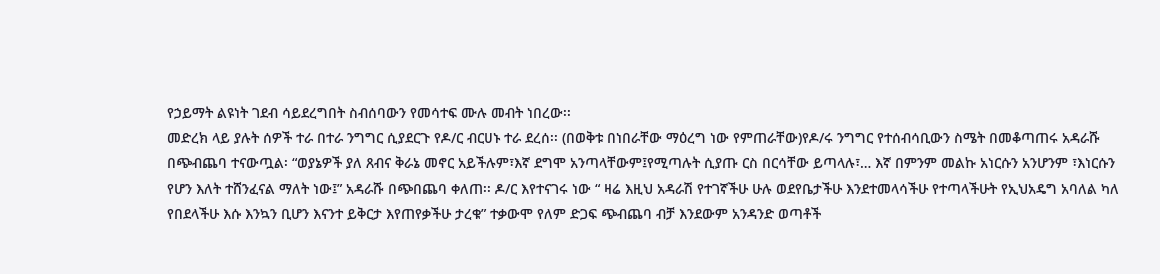የኃይማት ልዩነት ገደብ ሳይደረግበት ስብሰባውን የመሳተፍ ሙሉ መብት ነበረው፡፡
መድረክ ላይ ያሉት ሰዎች ተራ በተራ ንግግር ሲያደርጉ የዶ/ር ብርሀኑ ተራ ደረሰ፡፡ (በወቅቱ በነበራቸው ማዕረግ ነው የምጠራቸው)የዶ/ሩ ንግግር የተሰብሳቢውን ስሜት በመቆጣጠሩ አዳራሹ በጭብጨባ ተናውጧል፡ “ወያኔዎች ያለ ጸብና ቅራኔ መኖር አይችሉም፣እኛ ደግሞ አንጣላቸውም፤የሚጣሉት ሲያጡ ርስ በርሳቸው ይጣላሉ፣… እኛ በምንም መልኩ አነርሱን አንሆንም ፣እነርሱን የሆን እለት ተሸንፈናል ማለት ነው፤” አዳራሹ በጭበጨባ ቀለጠ፡፡ ዶ/ር እየተናገሩ ነው “ ዛሬ እዚህ አዳራሽ የተገኛችሁ ሁሉ ወደየቤታችሁ እንደተመላሳችሁ የተጣላችሁት የኢህአዴግ አባለል ካለ የበደላችሁ እሱ እንኳን ቢሆን እናንተ ይቅርታ እየጠየቃችሁ ታረቁ” ተቃውሞ የለም ድጋፍ ጭብጨባ ብቻ እንደውም አንዳንድ ወጣቶች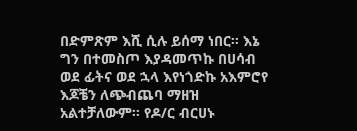በድምጽም እሺ ሲሉ ይሰማ ነበር፡፡ እኔ ግን በተመስጦ እያዳመጥኩ በሀሳብ ወደ ፊትና ወደ ኋላ እየነጎድኩ አእምሮየ እጆቼን ለጭብጨባ ማዘዝ አልተቻለውም፡፡ የዶ/ር ብርሀኑ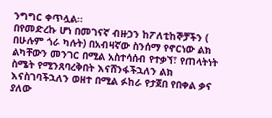ንግግር ቀጥሏል፡፡
በየመድረኩ ሆነ በመገናኛ ብዙኃን ከፖለቲከኞቻችን ( በሁሉም ጎራ ካሉት) በአብዛኛው ስንሰማ የኖርነው ልክ ልካቸውን መንገር በሚል አስተሳሰብ የተቃኘ፣ የጠላትነት ስሜት የሚንጸባረቅበት እናሸንፋችኋለን ልክ እናስገባችኋለን ወዘተ በሚል ፉከራ የታጀበ የበቀል ቃና ያለው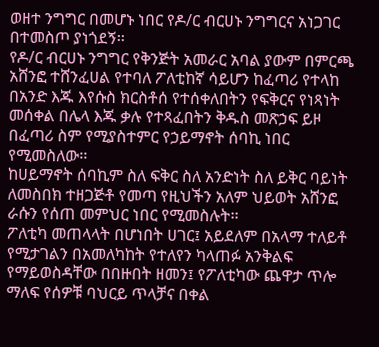ወዘተ ንግግር በመሆኑ ነበር የዶ/ር ብርሀኑ ንግግርና አነጋገር በተመስጦ ያነጎደኝ፡፡
የዶ/ር ብርሀኑ ንግግር የቅንጅት አመራር አባል ያውም በምርጫ አሸንፎ ተሸንፈሀል የተባለ ፖለቲከኛ ሳይሆን ከፈጣሪ የተላከ በአንድ እጁ እየሱስ ክርስቶሰ የተሰቀለበትን የፍቅርና የነጻነት መሰቀል በሌላ እጁ ቃሉ የተጻፈበትን ቅዱስ መጽኃፍ ይዞ በፈጣሪ ስም የሚያስተምር የኃይማኖት ሰባኪ ነበር የሚመስለው፡፡
ከሀይማኖት ሰባኪም ስለ ፍቅር ስለ አንድነት ስለ ይቅር ባይነት ለመስበክ ተዘጋጅቶ የመጣ የዚህችን አለም ህይወት አሸንፎ ራሱን የሰጠ መምህር ነበር የሚመስሉት፡፡
ፖለቲካ መጠላላት በሆነበት ሀገር፤ አይደለም በአላማ ተለይቶ የሚታገልን በአመለካከት የተለየን ካላጠፉ አንቅልፍ የማይወስዳቸው በበዙበት ዘመን፤ የፖለቲካው ጨዋታ ጥሎ ማለፍ የሰዎቹ ባህርይ ጥላቻና በቀል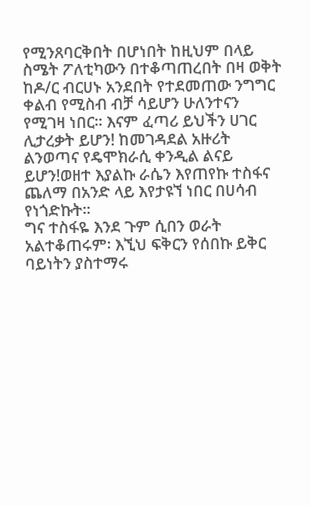የሚንጸባርቅበት በሆነበት ከዚህም በላይ ስሜት ፖለቲካውን በተቆጣጠረበት በዛ ወቅት ከዶ/ር ብርሀኑ አንደበት የተደመጠው ንግግር ቀልብ የሚስብ ብቻ ሳይሆን ሁለንተናን የሚገዛ ነበር፡፡ እናም ፈጣሪ ይህችን ሀገር ሊታረቃት ይሆን! ከመገዳደል አዙሪት ልንወጣና የዴሞክራሲ ቀንዲል ልናይ ይሆን!ወዘተ እያልኩ ራሴን እየጠየኩ ተስፋና ጨለማ በአንድ ላይ እየታዩኘ ነበር በሀሳብ የነጎድኩት፡፡
ግና ተስፋዬ እንደ ጉም ሲበን ወራት አልተቆጠሩም፡ እኚህ ፍቅርን የሰበኩ ይቅር ባይነትን ያስተማሩ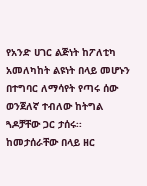የአንድ ሀገር ልጅነት ከፖለቲካ አመለካከት ልዩነት በላይ መሆኑን በተግባር ለማሳየት የጣሩ ሰው ወንጀለኛ ተብለው ከትግል ጓዶቻቸው ጋር ታሰሩ፡፡ ከመታሰራቸው በላይ ዘር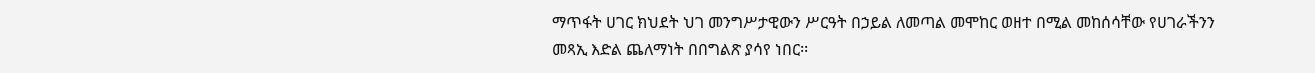ማጥፋት ሀገር ክህደት ህገ መንግሥታዊውን ሥርዓት በኃይል ለመጣል መሞከር ወዘተ በሚል መከሰሳቸው የሀገራችንን መጻኢ እድል ጨለማነት በበግልጽ ያሳየ ነበር፡፡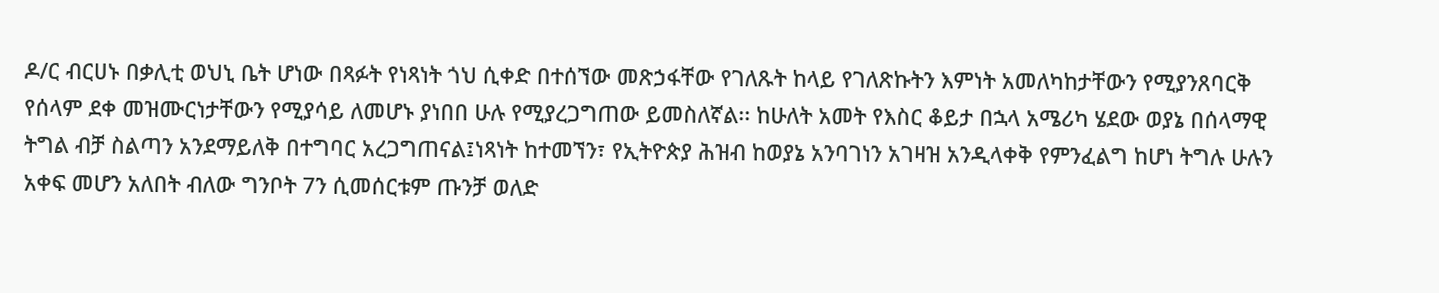ዶ/ር ብርሀኑ በቃሊቲ ወህኒ ቤት ሆነው በጻፉት የነጻነት ጎህ ሲቀድ በተሰኘው መጽኃፋቸው የገለጹት ከላይ የገለጽኩትን እምነት አመለካከታቸውን የሚያንጸባርቅ የሰላም ደቀ መዝሙርነታቸውን የሚያሳይ ለመሆኑ ያነበበ ሁሉ የሚያረጋግጠው ይመስለኛል፡፡ ከሁለት አመት የእስር ቆይታ በኋላ አሜሪካ ሄደው ወያኔ በሰላማዊ ትግል ብቻ ስልጣን አንደማይለቅ በተግባር አረጋግጠናል፤ነጻነት ከተመኘን፣ የኢትዮጵያ ሕዝብ ከወያኔ አንባገነን አገዛዝ አንዲላቀቅ የምንፈልግ ከሆነ ትግሉ ሁሉን አቀፍ መሆን አለበት ብለው ግንቦት 7ን ሲመሰርቱም ጡንቻ ወለድ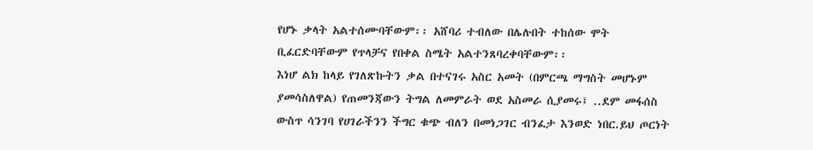የሆኑ ቃላት አልተሰሙባቸውም፡፡ አሸባሪ ተብለው በሌሉበት ተከሰው ሞት ቢፈርድባቸውም የጥላቻና የበቀል ስሜት አልተንጸባረቀባቸውም፡፡
እነሆ ልክ ከላይ የገለጽኩትን ቃል በተናገሩ አስር አመት (በምርጫ ማግስት መሆኑም ያመሳስለዋል) የጠመንጃውን ትግል ለመምራት ወደ አስመራ ሲያመሩ፤ ..ደም መፋሰስ ውስጥ ሳንገባ የሀገራችንን ችግር ቁጭ ብለን በመነጋገር ብንፈታ እንወድ ነበር.ይህ ጦርነት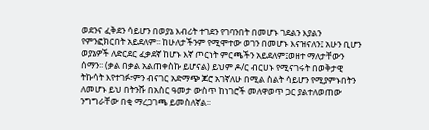ወደንና ፈቅደን ሳይሆን በወያኔ እብሪት ተገደን የገባንበት በመሆኑ ገደልን እያልን የምንፎክርበት አይደለም፡፡ ከሁለታችንም የሚሞተው ወገን በመሆኑ እናዝናለን፤ አሁን ቢሆን ወያኔዎች ለድርደር ፈቃደኛ ከሆኑ እኛ ጦርነት ምርጫችን አይደለም፤ወዘተ ማለታቸውን ሰማን፡፡ (ቃል በቃል አልጠቀስኩ ይሆናል) ይህም ዶ/ር ብርሀኑ የሚናገሩት በወቅታዊ ትኩሳት እየተገፉ፣ምን ብናገር አድማጭ ጆሮ አገኛለሁ በሚል ስልት ሳይሆን የሚያምኑበትን ለመሆኑ ይህ በትንሹ በአስር ዓመታ ውስጥ ከነገሮች መለዋወጥ ጋር ያልተለወጠው ንግግራቸው በቂ ማረጋገጫ ይመስለኛል፡፡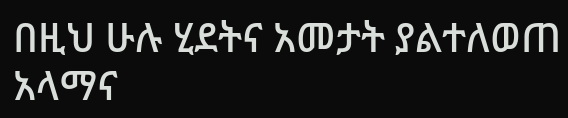በዚህ ሁሉ ሂደትና አመታት ያልተለወጠ አላማና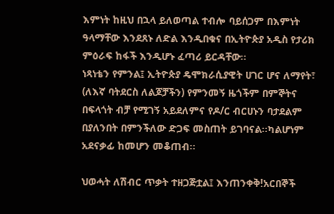እምነት ከዚህ በኋላ ይለወጣል ተብሎ ባይሰጋም በእምነት ዓላማቸው እንደጸኑ ለድል እንዲበቁና በኢትዮጵያ አዲስ የታሪክ ምዕራፍ ከፋች እንዲሆኑ ፈጣሪ ይርዳቸው፡፡
ነጻነቴን የምንል፤ ኢትዮጵያ ዴሞክራሲያዊት ሀገር ሆና ለማየት፣ (ለእኛ ባትደርስ ለልጆቻችን) የምንመኝ ዜጎችም በምኞትና በፍላጎት ብቻ የሚገኝ አይደለምና የዶ/ር ብርሀኑን ባታደልም በያለንበት በምንችለው ድጋፍ መስጠት ይገባናል፡፡ካልሆነም አደናቃፊ ከመሆን መቆጠብ፡፡

ህወሓት ለሽብር ጥቃት ተዘጋጅቷል፤ እንጠንቀቅ!አርበኞች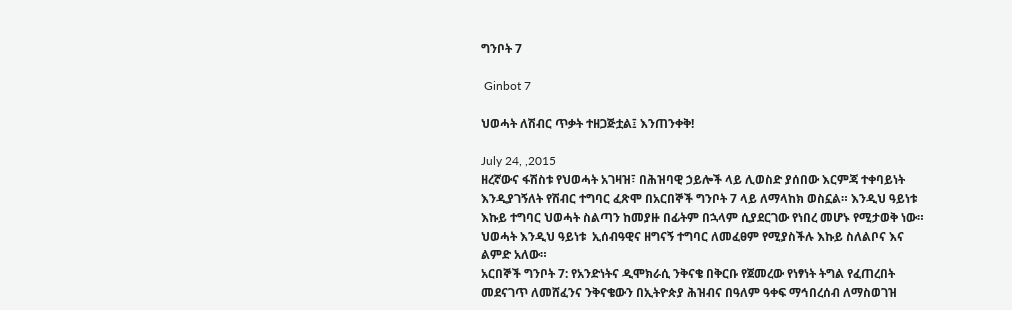ግንቦት 7

 Ginbot 7

ህወሓት ለሽብር ጥቃት ተዘጋጅቷል፤ እንጠንቀቅ!

July 24, ,2015
ዘረኛውና ፋሽስቱ የህወሓት አገዛዝ፣ በሕዝባዊ ኃይሎች ላይ ሊወስድ ያሰበው እርምጃ ተቀባይነት እንዲያገኝለት የሽብር ተግባር ፈጽሞ በአርበኞች ግንቦት 7 ላይ ለማላከክ ወስኗል። እንዲህ ዓይነቱ እኩይ ተግባር ህወሓት ስልጣን ከመያዙ በፊትም በኋላም ሲያደርገው የነበረ መሆኑ የሚታወቅ ነው። ህወሓት እንዲህ ዓይነቱ  ኢሰብዓዊና ዘግናኝ ተግባር ለመፈፀም የሚያስችሉ እኩይ ስለልቦና እና ልምድ አለው።
አርበኞች ግንቦት 7: የአንድነትና ዲሞክራሲ ንቅናቄ በቅርቡ የጀመረው የነፃነት ትግል የፈጠረበት መደናገጥ ለመሸፈንና ንቅናቄውን በኢትዮጵያ ሕዝብና በዓለም ዓቀፍ ማኅበረሰብ ለማስወገዝ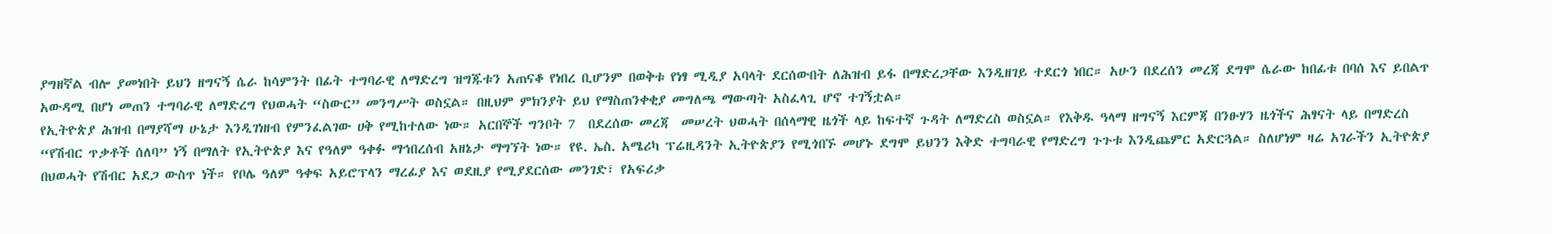ያግዘኛል ብሎ ያመነበት ይህን ዘግናኝ ሴራ ከሳምንት በፊት ተግባራዊ ለማድረግ ዝግጁቱን አጠናቆ የነበረ ቢሆንም በወቅቱ የነፃ ሚዲያ አባላት ደርሰውበት ለሕዝብ ይፋ በማድረጋቸው እንዲዘገይ ተደርጎ ነበር። አሁን በደረሰን መረጃ ደግሞ ሴራው ከበፊቱ በባሰ እና ይበልጥ አውዳሚ በሆነ መጠን ተግባራዊ ለማድረግ የህወሓት “ስውር” መንግሥት ወስኗል። በዚህም ምክንያት ይህ የማስጠንቀቂያ መግለጫ ማውጣት አስፈላጊ ሆኖ ተገኝቷል።
የኢትዮጵያ ሕዝብ በማያሻማ ሁኔታ እንዲገነዘብ የምንፈልገው ሀቅ የሚከተለው ነው። አርበኞች ግንቦት 7  በደረሰው መረጃ  መሠረት ህወሓት በሰላማዊ ዜጎች ላይ ከፍተኛ ጉዳት ለማድረስ ወስኗል። የእቅዱ ዓላማ ዘግናኝ እርምጃ በንፁሃን ዜጎችና ሕፃናት ላይ በማድረስ “የሽብር ጥቃቶች ሰለባ” ነኝ በማለት የኢትዮጵያ እና የዓለም ዓቀፉ ማኅበረሰብ አዘኔታ ማግኘት ነው። የዩ. ኤስ. አሜሪካ ፕሬዚዳንት ኢትዮጵያን የሚጎበኙ መሆኑ ደግሞ ይህንን እቅድ ተግባራዊ የማድረግ ጉጉቱ እንዲጨምር አድርጓል። ስለሆነም ዛሬ አገራችን ኢትዮጵያ በህወሓት የሽብር አደጋ ውስጥ ነች። የቦሌ ዓለም ዓቀፍ አይሮፕላን ማረፊያ እና ወደዚያ የሚያደርሰው መንገድ፣ የአፍሪቃ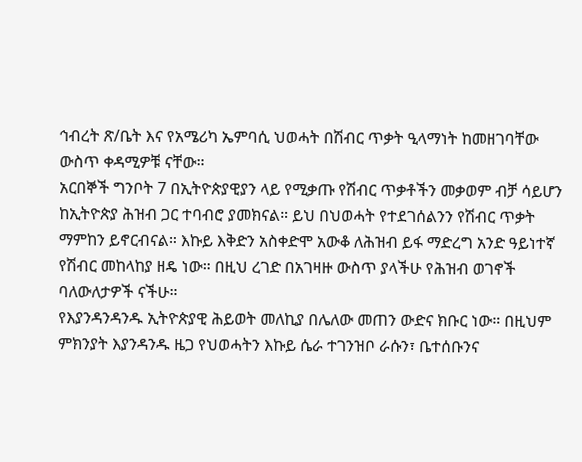ኅብረት ጽ/ቤት እና የአሜሪካ ኤምባሲ ህወሓት በሽብር ጥቃት ዒላማነት ከመዘገባቸው ውስጥ ቀዳሚዎቹ ናቸው።
አርበኞች ግንቦት 7 በኢትዮጵያዊያን ላይ የሚቃጡ የሽብር ጥቃቶችን መቃወም ብቻ ሳይሆን ከኢትዮጵያ ሕዝብ ጋር ተባብሮ ያመክናል። ይህ በህወሓት የተደገሰልንን የሽብር ጥቃት ማምከን ይኖርብናል። እኩይ እቅድን አስቀድሞ አውቆ ለሕዝብ ይፋ ማድረግ አንድ ዓይነተኛ የሽብር መከላከያ ዘዴ ነው። በዚህ ረገድ በአገዛዙ ውስጥ ያላችሁ የሕዝብ ወገኖች ባለውለታዎች ናችሁ።
የእያንዳንዳንዱ ኢትዮጵያዊ ሕይወት መለኪያ በሌለው መጠን ውድና ክቡር ነው። በዚህም ምክንያት እያንዳንዱ ዜጋ የህወሓትን እኩይ ሴራ ተገንዝቦ ራሱን፣ ቤተሰቡንና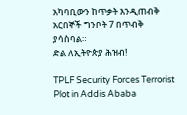አካባቢውን ከጥቃት እንዲጠብቅ አርበኞች ግንቦት 7 በጥብቅ ያሳስባል።
ድል ለኢትዮጵያ ሕዝብ!

TPLF Security Forces Terrorist Plot in Addis Ababa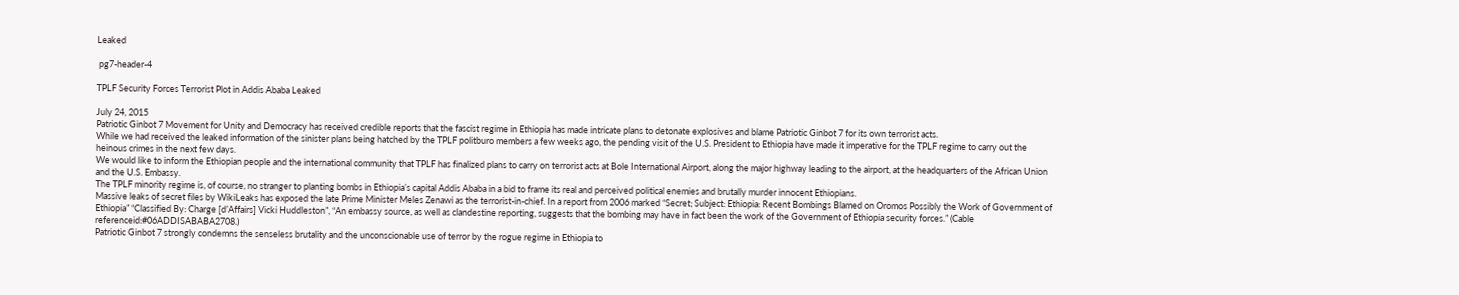Leaked

 pg7-header-4

TPLF Security Forces Terrorist Plot in Addis Ababa Leaked

July 24, 2015
Patriotic Ginbot 7 Movement for Unity and Democracy has received credible reports that the fascist regime in Ethiopia has made intricate plans to detonate explosives and blame Patriotic Ginbot 7 for its own terrorist acts.
While we had received the leaked information of the sinister plans being hatched by the TPLF politburo members a few weeks ago, the pending visit of the U.S. President to Ethiopia have made it imperative for the TPLF regime to carry out the heinous crimes in the next few days.
We would like to inform the Ethiopian people and the international community that TPLF has finalized plans to carry on terrorist acts at Bole International Airport, along the major highway leading to the airport, at the headquarters of the African Union and the U.S. Embassy.
The TPLF minority regime is, of course, no stranger to planting bombs in Ethiopia’s capital Addis Ababa in a bid to frame its real and perceived political enemies and brutally murder innocent Ethiopians.
Massive leaks of secret files by WikiLeaks has exposed the late Prime Minister Meles Zenawi as the terrorist-in-chief. In a report from 2006 marked “Secret; Subject: Ethiopia: Recent Bombings Blamed on Oromos Possibly the Work of Government of Ethiopia” “Classified By: Charge [d’Affairs] Vicki Huddleston”, “An embassy source, as well as clandestine reporting, suggests that the bombing may have in fact been the work of the Government of Ethiopia security forces.” (Cable referenceid:#06ADDISABABA2708.)
Patriotic Ginbot 7 strongly condemns the senseless brutality and the unconscionable use of terror by the rogue regime in Ethiopia to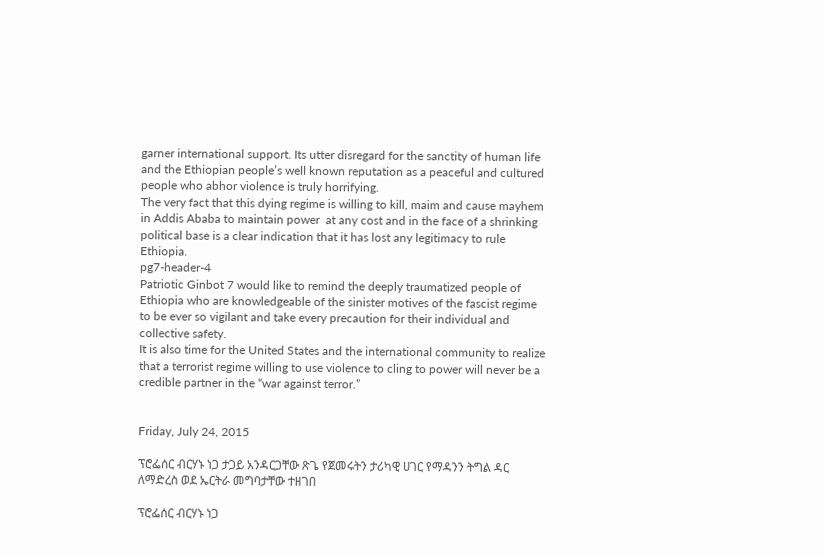garner international support. Its utter disregard for the sanctity of human life and the Ethiopian people’s well known reputation as a peaceful and cultured people who abhor violence is truly horrifying.
The very fact that this dying regime is willing to kill, maim and cause mayhem in Addis Ababa to maintain power  at any cost and in the face of a shrinking political base is a clear indication that it has lost any legitimacy to rule Ethiopia.
pg7-header-4
Patriotic Ginbot 7 would like to remind the deeply traumatized people of Ethiopia who are knowledgeable of the sinister motives of the fascist regime to be ever so vigilant and take every precaution for their individual and collective safety.
It is also time for the United States and the international community to realize that a terrorist regime willing to use violence to cling to power will never be a credible partner in the “war against terror.”


Friday, July 24, 2015

ፕሮፌሰር ብርሃኑ ነጋ ታጋይ አንዳርጋቸው ጽጌ የጀመሩትን ታሪካዊ ሀገር የማዳንን ትግል ዳር ለማድረስ ወደ ኤርትራ መግባታቸው ተዘገበ

ፕሮፌሰር ብርሃኑ ነጋ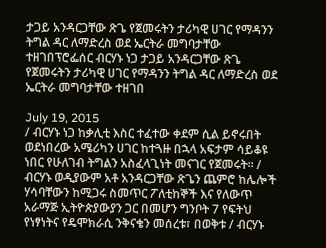ታጋይ አንዳርጋቸው ጽጌ የጀመሩትን ታሪካዊ ሀገር የማዳንን ትግል ዳር ለማድረስ ወደ ኤርትራ መግባታቸው ተዘገበፕሮፌሰር ብርሃኑ ነጋ ታጋይ አንዳርጋቸው ጽጌ የጀመሩትን ታሪካዊ ሀገር የማዳንን ትግል ዳር ለማድረስ ወደ ኤርትራ መግባታቸው ተዘገበ

July 19, 2015
/ ብርሃኑ ነጋ ከቃሊቲ እስር ተፈተው ቀደም ሲል ይኖሩበት ወደነበረው አሜሪካን ሀገር ከተጓዙ በኋላ አፍታም ሳይቆዩ ነበር የሁለገብ ትግልን አስፈላጊነት መናገር የጀመሩት። / ብርሃኑ ወዲያውም አቶ አንዳርጋቸው ጽጌን ጨምሮ ከሌሎች ሃሳባቸውን ከሚጋሩ ስመጥር ፖለቲከኞች እና የለውጥ አራማጅ ኢትዮጵያውያን ጋር በመሆን ግንቦት 7 የፍትህ የነፃነትና የዴሞክራሲ ንቅናቄን መሰረቱ፣ በወቅቱ / ብርሃኑ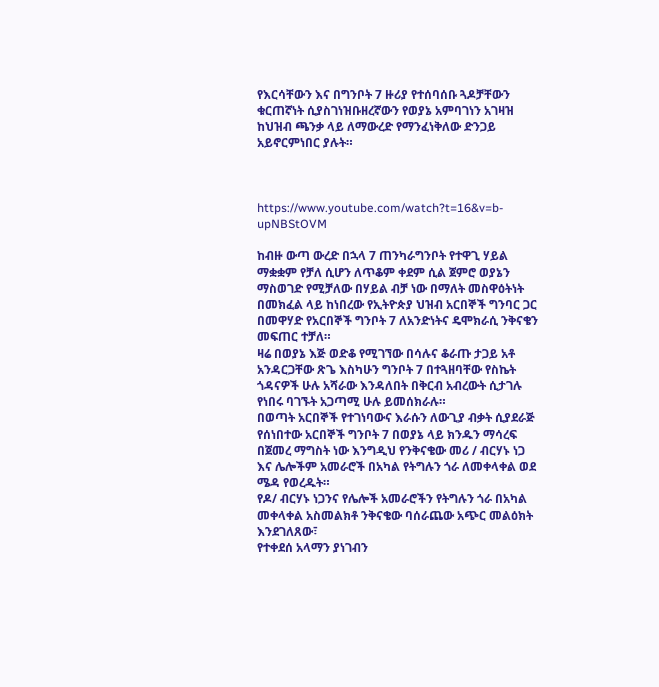የእርሳቸውን እና በግንቦት 7 ዙሪያ የተሰባሰቡ ጓዶቻቸውን ቁርጠኛነት ሲያስገነዝቡዘረኛውን የወያኔ አምባገነን አገዛዝ ከህዝብ ጫንቃ ላይ ለማውረድ የማንፈነቅለው ድንጋይ አይኖርምነበር ያሉት።



https://www.youtube.com/watch?t=16&v=b-upNBStOVM

ከብዙ ውጣ ውረድ በኋላ 7 ጠንካራግንቦት የተዋጊ ሃይል ማቋቋም የቻለ ሲሆን ለጥቆም ቀደም ሲል ጀምሮ ወያኔን ማስወገድ የሚቻለው በሃይል ብቻ ነው በማለት መስዋዕትነት በመክፈል ላይ ከነበረው የኢትዮጵያ ህዝብ አርበኞች ግንባር ጋር በመዋሃድ የአርበኞች ግንቦት 7 ለአንድነትና ዴሞክራሲ ንቅናቄን መፍጠር ተቻለ።
ዛሬ በወያኔ እጅ ወድቆ የሚገኘው በሳሉና ቆራጡ ታጋይ አቶ አንዳርጋቸው ጽጌ እስካሁን ግንቦት 7 በተጓዘባቸው የስኬት ጎዳናዎች ሁሉ አሻራው እንዳለበት በቅርብ አብረውት ሲታገሉ የነበሩ ባገኙት አጋጣሚ ሁሉ ይመሰክራሉ።
በወጣት አርበኞች የተገነባውና እራሱን ለውጊያ ብቃት ሲያደራጅ የሰነበተው አርበኞች ግንቦት 7 በወያኔ ላይ ክንዱን ማሳረፍ በጀመረ ማግስት ነው እንግዲህ የንቅናቄው መሪ / ብርሃኑ ነጋ እና ሌሎችም አመራሮች በአካል የትግሉን ጎራ ለመቀላቀል ወደ ሜዳ የወረዱት።
የዶ/ ብርሃኑ ነጋንና የሌሎች አመራሮችን የትግሉን ጎራ በአካል መቀላቀል አስመልክቶ ንቅናቄው ባሰራጨው አጭር መልዕክት እንደገለጸው፣
የተቀደሰ አላማን ያነገብን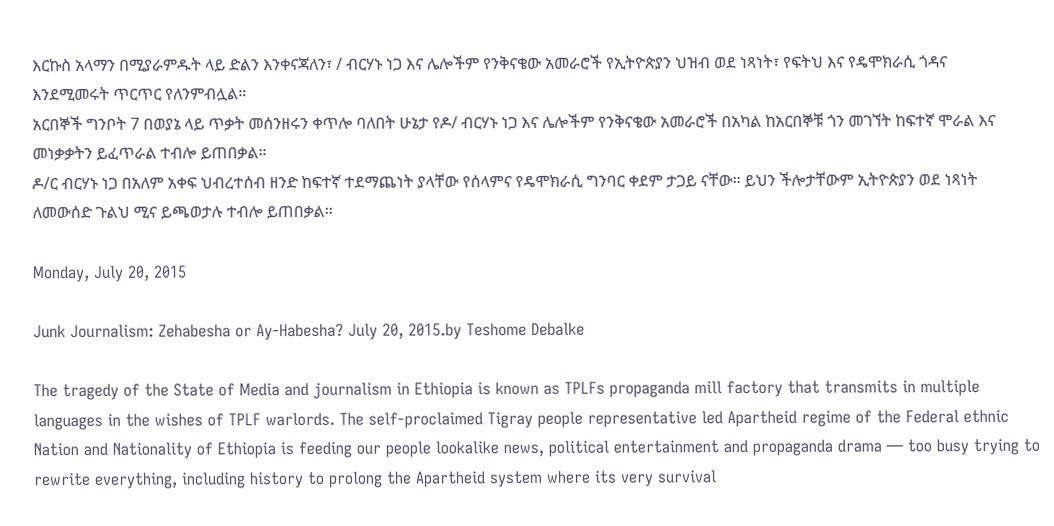እርኩስ አላማን በሚያራምዱት ላይ ድልን እንቀናጃለን፣ / ብርሃኑ ነጋ እና ሌሎችም የንቅናቄው አመራሮች የኢትዮጵያን ህዝብ ወደ ነጻነት፣ የፍትህ እና የዴሞክራሲ ጎዳና እንደሚመሩት ጥርጥር የለንምብሏል።
አርበኞች ግንቦት 7 በወያኔ ላይ ጥቃት መሰንዘሩን ቀጥሎ ባለበት ሁኔታ የዶ/ ብርሃኑ ነጋ እና ሌሎችም የንቅናቄው አመራሮች በአካል ከአርበኞቹ ጎን መገኘት ከፍተኛ ሞራል እና መነቃቃትን ይፈጥራል ተብሎ ይጠበቃል።
ዶ/ር ብርሃኑ ነጋ በአለም አቀፍ ህብረተሰብ ዘንድ ከፍተኛ ተደማጨነት ያላቸው የሰላምና የዴሞክራሲ ግንባር ቀደም ታጋይ ናቸው። ይህን ችሎታቸውም ኢትዮጵያን ወደ ነጻነት ለመውሰድ ጉልህ ሚና ይጫወታሉ ተብሎ ይጠበቃል።

Monday, July 20, 2015

Junk Journalism: Zehabesha or Ay-Habesha? July 20, 2015.by Teshome Debalke

The tragedy of the State of Media and journalism in Ethiopia is known as TPLFs propaganda mill factory that transmits in multiple languages in the wishes of TPLF warlords. The self-proclaimed Tigray people representative led Apartheid regime of the Federal ethnic Nation and Nationality of Ethiopia is feeding our people lookalike news, political entertainment and propaganda drama — too busy trying to rewrite everything, including history to prolong the Apartheid system where its very survival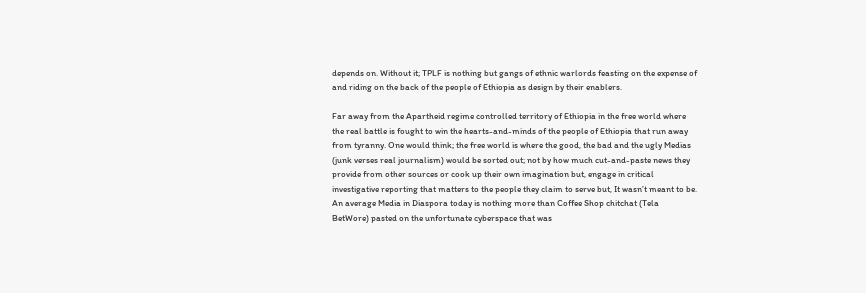depends on. Without it; TPLF is nothing but gangs of ethnic warlords feasting on the expense of and riding on the back of the people of Ethiopia as design by their enablers.

Far away from the Apartheid regime controlled territory of Ethiopia in the free world where the real battle is fought to win the hearts-and-minds of the people of Ethiopia that run away from tyranny. One would think; the free world is where the good, the bad and the ugly Medias (junk verses real journalism) would be sorted out; not by how much cut-and-paste news they provide from other sources or cook up their own imagination but, engage in critical investigative reporting that matters to the people they claim to serve but, It wasn’t meant to be. An average Media in Diaspora today is nothing more than Coffee Shop chitchat (Tela BetWore) pasted on the unfortunate cyberspace that was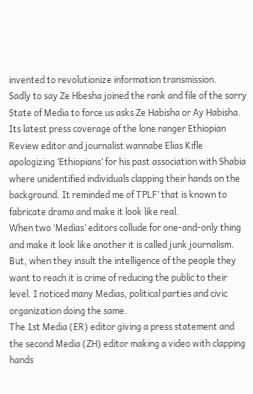invented to revolutionize information transmission.
Sadly to say Ze Hbesha joined the rank and file of the sorry State of Media to force us asks Ze Habisha or Ay Habisha. Its latest press coverage of the lone ranger Ethiopian Review editor and journalist wannabe Elias Kifle apologizing ‘Ethiopians’ for his past association with Shabia where unidentified individuals clapping their hands on the background. It reminded me of TPLF’ that is known to fabricate drama and make it look like real.
When two ‘Medias’ editors collude for one-and-only thing and make it look like another it is called junk journalism. But, when they insult the intelligence of the people they want to reach it is crime of reducing the public to their level. I noticed many Medias, political parties and civic organization doing the same.
The 1st Media (ER) editor giving a press statement and the second Media (ZH) editor making a video with clapping hands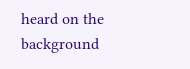heard on the background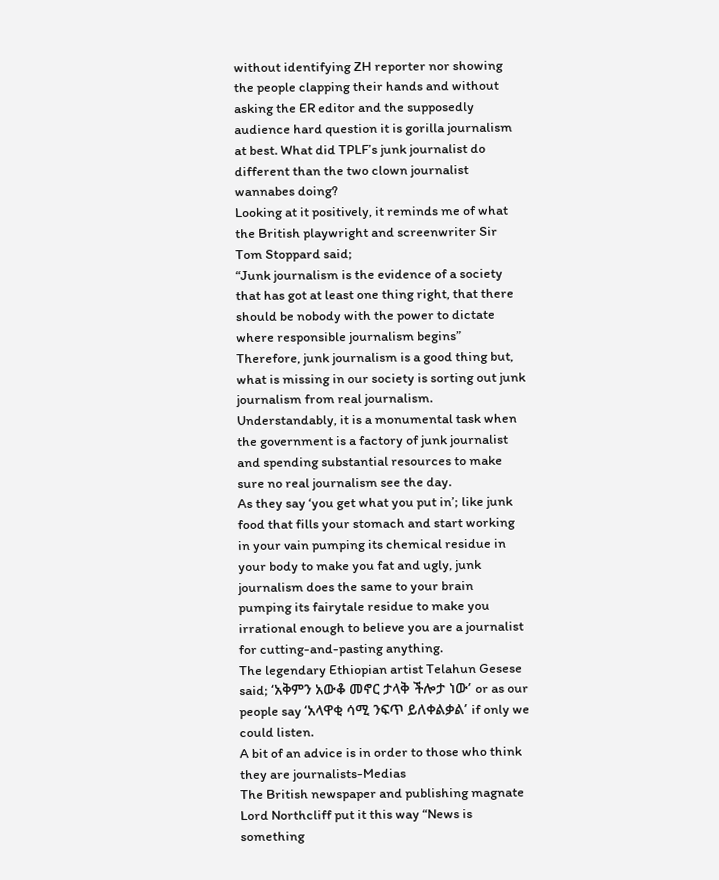without identifying ZH reporter nor showing the people clapping their hands and without asking the ER editor and the supposedly audience hard question it is gorilla journalism at best. What did TPLF’s junk journalist do different than the two clown journalist wannabes doing?
Looking at it positively, it reminds me of what the British playwright and screenwriter Sir Tom Stoppard said;
“Junk journalism is the evidence of a society that has got at least one thing right, that there should be nobody with the power to dictate where responsible journalism begins”
Therefore, junk journalism is a good thing but, what is missing in our society is sorting out junk journalism from real journalism. Understandably, it is a monumental task when the government is a factory of junk journalist and spending substantial resources to make sure no real journalism see the day.
As they say ‘you get what you put in’; like junk food that fills your stomach and start working in your vain pumping its chemical residue in your body to make you fat and ugly, junk journalism does the same to your brain pumping its fairytale residue to make you irrational enough to believe you are a journalist for cutting-and-pasting anything.
The legendary Ethiopian artist Telahun Gesese said; ‘አቅምን አውቆ መኖር ታላቅ ችሎታ ነው’ or as our people say ‘አላዋቂ ሳሚ ንፍጥ ይለቀልቃል’ if only we could listen.
A bit of an advice is in order to those who think they are journalists-Medias
The British newspaper and publishing magnate Lord Northcliff put it this way “News is something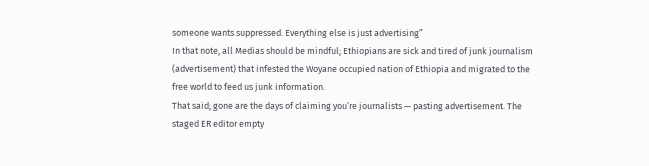someone wants suppressed. Everything else is just advertising”
In that note, all Medias should be mindful; Ethiopians are sick and tired of junk journalism (advertisement) that infested the Woyane occupied nation of Ethiopia and migrated to the free world to feed us junk information.
That said; gone are the days of claiming you’re journalists — pasting advertisement. The staged ER editor empty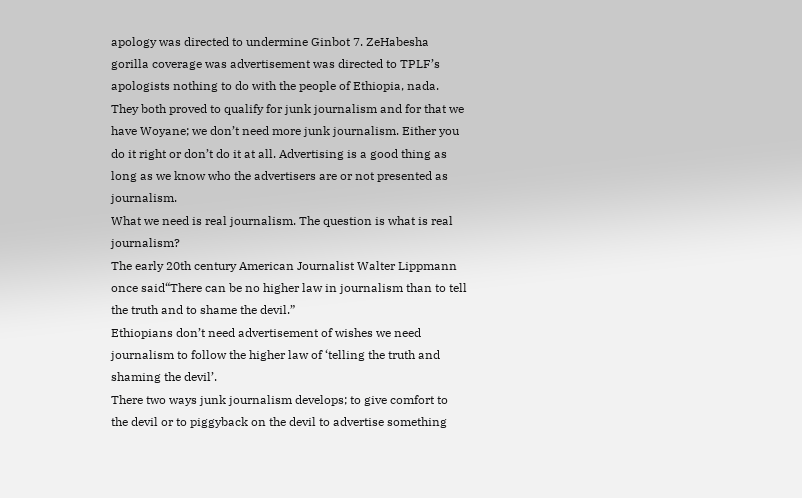apology was directed to undermine Ginbot 7. ZeHabesha gorilla coverage was advertisement was directed to TPLF’s apologists nothing to do with the people of Ethiopia, nada. They both proved to qualify for junk journalism and for that we have Woyane; we don’t need more junk journalism. Either you do it right or don’t do it at all. Advertising is a good thing as long as we know who the advertisers are or not presented as journalism.
What we need is real journalism. The question is what is real journalism?
The early 20th century American Journalist Walter Lippmann once said“There can be no higher law in journalism than to tell the truth and to shame the devil.”
Ethiopians don’t need advertisement of wishes we need journalism to follow the higher law of ‘telling the truth and shaming the devil’.
There two ways junk journalism develops; to give comfort to the devil or to piggyback on the devil to advertise something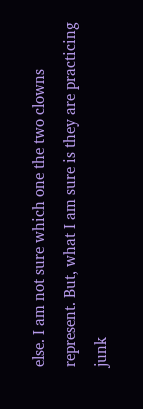else. I am not sure which one the two clowns represent. But, what I am sure is they are practicing junk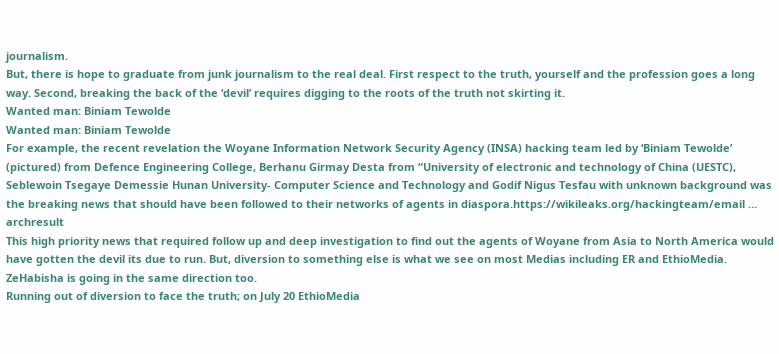journalism.
But, there is hope to graduate from junk journalism to the real deal. First respect to the truth, yourself and the profession goes a long way. Second, breaking the back of the ‘devil’ requires digging to the roots of the truth not skirting it.
Wanted man: Biniam Tewolde
Wanted man: Biniam Tewolde
For example, the recent revelation the Woyane Information Network Security Agency (INSA) hacking team led by ‘Biniam Tewolde’ (pictured) from Defence Engineering College, Berhanu Girmay Desta from “University of electronic and technology of China (UESTC), Seblewoin Tsegaye Demessie Hunan University- Computer Science and Technology and Godif Nigus Tesfau with unknown background was the breaking news that should have been followed to their networks of agents in diaspora.https://wikileaks.org/hackingteam/email … archresult
This high priority news that required follow up and deep investigation to find out the agents of Woyane from Asia to North America would have gotten the devil its due to run. But, diversion to something else is what we see on most Medias including ER and EthioMedia. ZeHabisha is going in the same direction too.
Running out of diversion to face the truth; on July 20 EthioMedia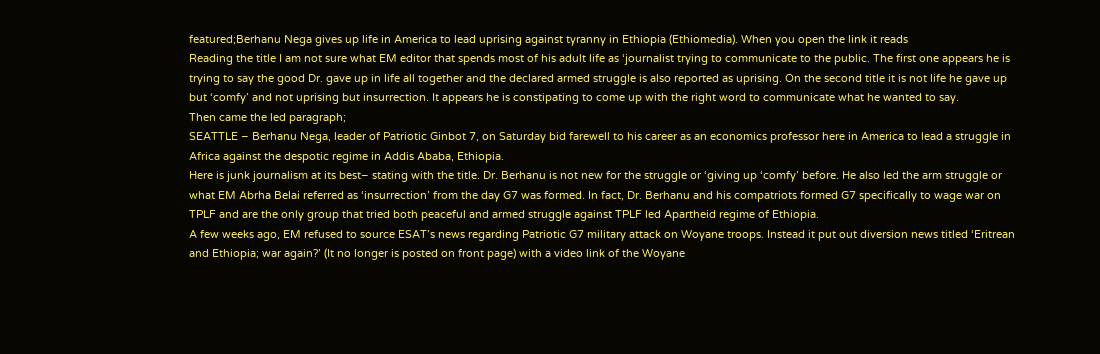featured;Berhanu Nega gives up life in America to lead uprising against tyranny in Ethiopia (Ethiomedia). When you open the link it reads
Reading the title I am not sure what EM editor that spends most of his adult life as ‘journalist trying to communicate to the public. The first one appears he is trying to say the good Dr. gave up in life all together and the declared armed struggle is also reported as uprising. On the second title it is not life he gave up but ‘comfy’ and not uprising but insurrection. It appears he is constipating to come up with the right word to communicate what he wanted to say.
Then came the led paragraph;
SEATTLE – Berhanu Nega, leader of Patriotic Ginbot 7, on Saturday bid farewell to his career as an economics professor here in America to lead a struggle in Africa against the despotic regime in Addis Ababa, Ethiopia.
Here is junk journalism at its best– stating with the title. Dr. Berhanu is not new for the struggle or ‘giving up ‘comfy’ before. He also led the arm struggle or what EM Abrha Belai referred as ‘insurrection’ from the day G7 was formed. In fact, Dr. Berhanu and his compatriots formed G7 specifically to wage war on TPLF and are the only group that tried both peaceful and armed struggle against TPLF led Apartheid regime of Ethiopia.
A few weeks ago, EM refused to source ESAT’s news regarding Patriotic G7 military attack on Woyane troops. Instead it put out diversion news titled ‘Eritrean and Ethiopia; war again?’ (It no longer is posted on front page) with a video link of the Woyane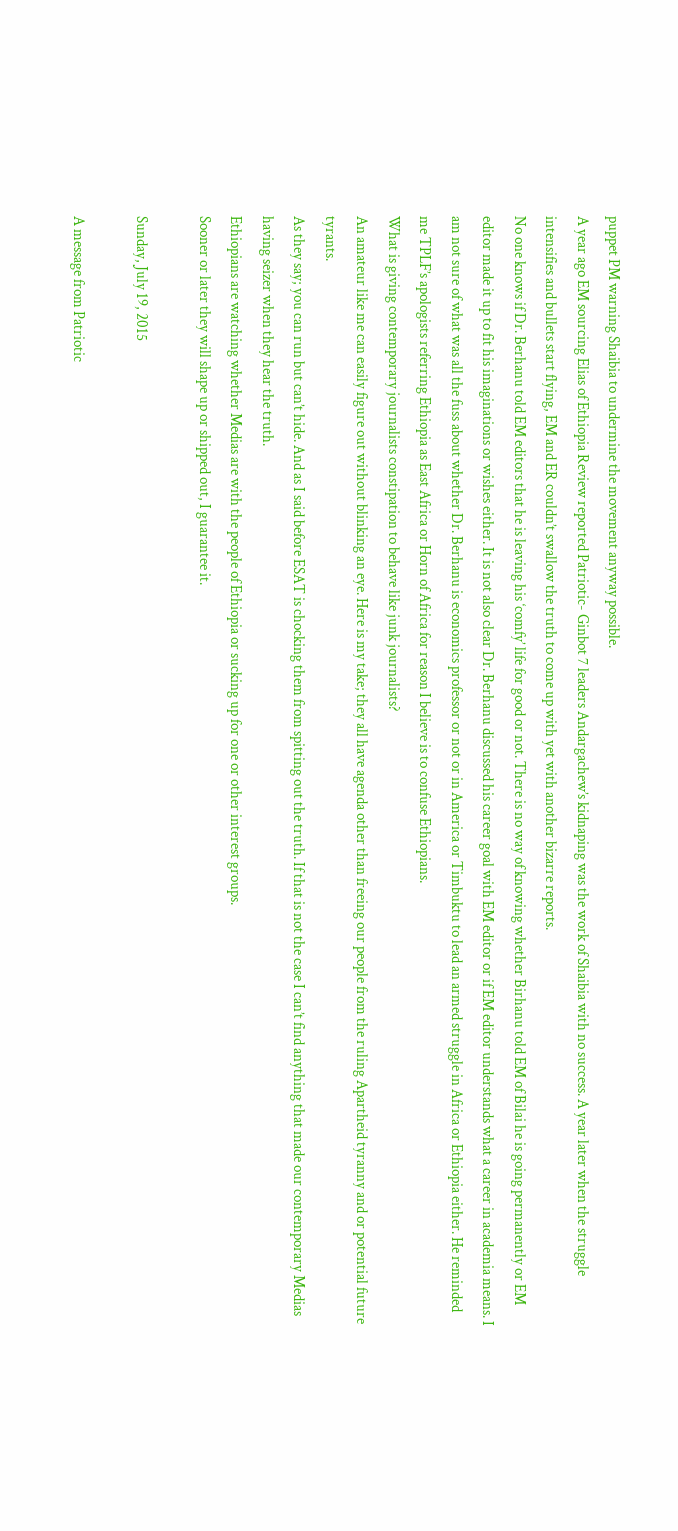puppet PM warning Shaibia to undermine the movement anyway possible.
A year ago EM sourcing Elias of Ethiopia Review reported Patriotic- Ginbot 7 leaders Andargachew’s kidnaping was the work of Shaibia with no success. A year later when the struggle intensifies and bullets start flying, EM and ER couldn’t swallow the truth to come up with yet with another bizarre reports.
No one knows if Dr. Berhanu told EM editors that he is leaving his ‘comfy’ life for good or not. There is no way of knowing whether Birhanu told EM of Bilai he is going permanently or EM editor made it up to fit his imaginations or wishes either. It is not also clear Dr. Berhanu discussed his career goal with EM editor or if EM editor understands what a career in academia means. I am not sure of what was all the fuss about whether Dr. Berhanu is economics professor or not or in America or Timbuktu to lead an armed struggle in Africa or Ethiopia either. He reminded me TPLF’s apologists referring Ethiopia as East Africa or Horn of Africa for reason I believe is to confuse Ethiopians.
What is giving contemporary journalists constipation to behave like junk journalists?
An amateur like me can easily figure out without blinking an eye. Here is my take; they all have agenda other than freeing our people from the ruling Apartheid tyranny and or potential future tyrants.
As they say; you can run but can’t hide. And as I said before ESAT is chocking them from spitting out the truth. If that is not the case I can’t find anything that made our contemporary Medias having seizer when they hear the truth.
Ethiopians are watching whether Medias are with the people of Ethiopia or sucking up for one or other interest groups.
Sooner or later they will shape up or shipped out, I guarantee it.

Sunday, July 19, 2015

A message from Patriotic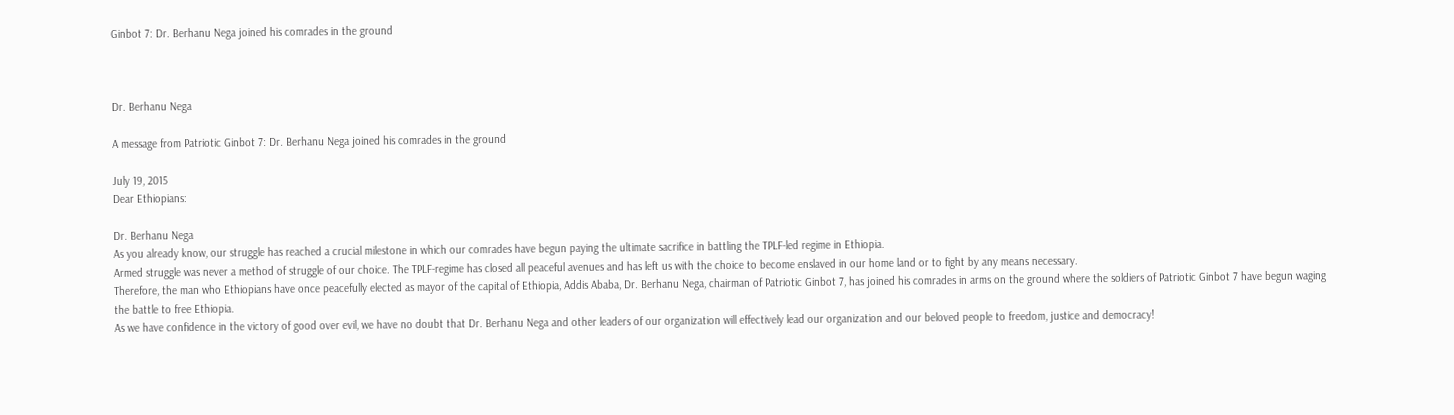Ginbot 7: Dr. Berhanu Nega joined his comrades in the ground



Dr. Berhanu Nega

A message from Patriotic Ginbot 7: Dr. Berhanu Nega joined his comrades in the ground

July 19, 2015
Dear Ethiopians:

Dr. Berhanu Nega
As you already know, our struggle has reached a crucial milestone in which our comrades have begun paying the ultimate sacrifice in battling the TPLF-led regime in Ethiopia.
Armed struggle was never a method of struggle of our choice. The TPLF-regime has closed all peaceful avenues and has left us with the choice to become enslaved in our home land or to fight by any means necessary.
Therefore, the man who Ethiopians have once peacefully elected as mayor of the capital of Ethiopia, Addis Ababa, Dr. Berhanu Nega, chairman of Patriotic Ginbot 7, has joined his comrades in arms on the ground where the soldiers of Patriotic Ginbot 7 have begun waging the battle to free Ethiopia.
As we have confidence in the victory of good over evil, we have no doubt that Dr. Berhanu Nega and other leaders of our organization will effectively lead our organization and our beloved people to freedom, justice and democracy!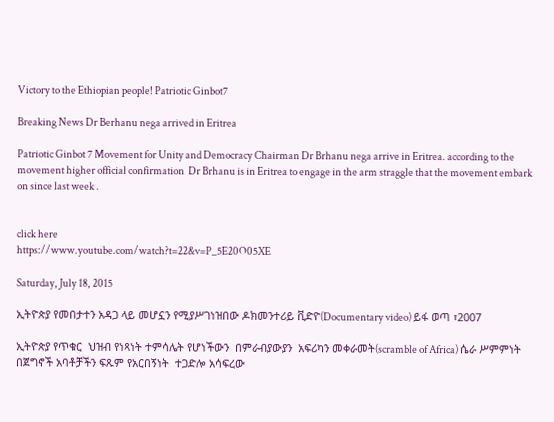Victory to the Ethiopian people! Patriotic Ginbot7

Breaking News Dr Berhanu nega arrived in Eritrea

Patriotic Ginbot 7 Movement for Unity and Democracy Chairman Dr Brhanu nega arrive in Eritrea. according to the movement higher official confirmation  Dr Brhanu is in Eritrea to engage in the arm straggle that the movement embark on since last week .


click here
https://www.youtube.com/watch?t=22&v=P_5E20O05XE

Saturday, July 18, 2015

ኢትዮጵያ የመበታተን አዳጋ ላይ መሆኗን የሚያሥገነዝበው ዶክመንተሪይ ቪድዮ(Documentary video) ይፋ ወጣ ፣2007

ኢትዮጵያ የጥቁር  ህዝብ የነጻነት ተምሳሌት የሆነችውን  በምራብያውያን  አፍሪካን መቀራመት(scramble of Africa) ሴራ ሥምምነት  በጀግኖች አባቶቻችን ፍጹም የአርበኝነት  ተጋድሎ አሳፍረው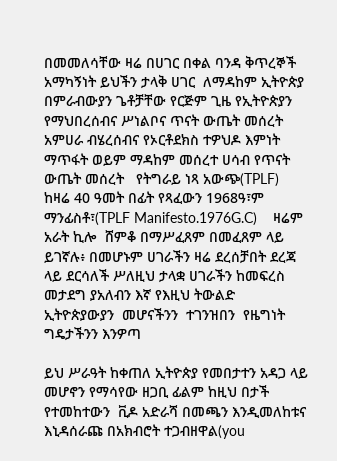በመመለሳቸው ዛሬ በሀገር በቀል ባንዳ ቅጥረኞች አማካኝነት ይህችን ታላቅ ሀገር  ለማዳከም ኢትዮጵያ  በምራብውያን ጌቶቻቸው የርጅም ጊዜ የኢትዮጵያን  የማህበረሰብና ሥነልቦና ጥናት ውጤት መሰረት አምሀራ ብሄረሰብና የኦርቶደክስ ተዎህዶ እምነት ማጥፋት ወይም ማዳከም መሰረተ ሀሳብ የጥናት ውጤት መሰረት   የትግራይ ነጻ አውጭ(TPLF)  ከዛሬ 40 ዓመት በፊት የጻፈውን 1968ዓ፣ም ማንፊስቶ፣(TPLF Manifesto.1976G.C)    ዛሬም አራት ኪሎ  ሸምቆ በማሥፈጸም በመፈጸም ላይ ይገኛሉ፥ በመሆኑም ሀገራችን ዛሬ ደረሰቻበት ደረጃ ላይ ደርሳለች ሥለዚህ ታላቋ ሀገራችን ከመፍረስ መታደግ ያአለብን እኛ የእዚህ ትውልድ  ኢትዮጵያውያን  መሆናችንን  ተገንዝበን  የዜግነት ግዴታችንን እንዎጣ

ይህ ሥራዓት ከቀጠለ ኢትዮጵያ የመበታተን አዳጋ ላይ መሆኖን የማሳየው ዘጋቢ ፊልም ከዚህ በታች የተመከተውን  ቪዶ አድራሻ በመጫን እንዲመለከቱና  እኒዳሰራጩ በአክብሮት ተጋብዘዋል(you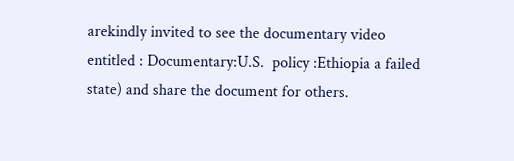arekindly invited to see the documentary video entitled : Documentary:U.S.  policy :Ethiopia a failed state) and share the document for others.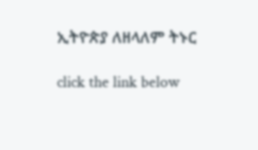ኢትዮጵያ ለዘላለም ትኑር

click the link below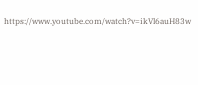https://www.youtube.com/watch?v=ikVl6auH83w